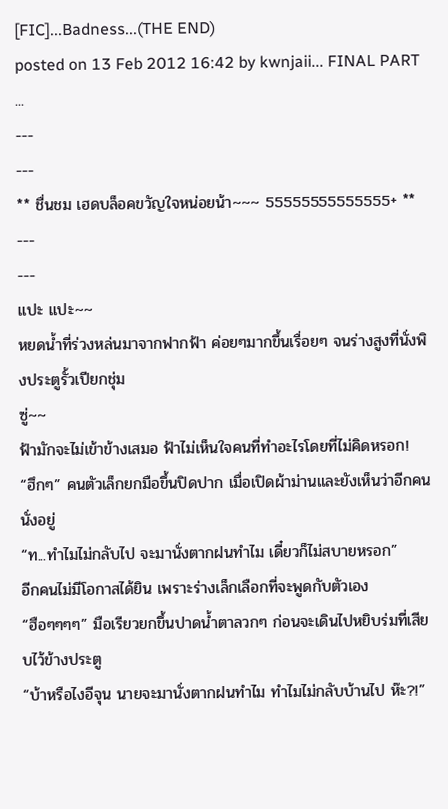[FIC]...Badness...(THE END)
posted on 13 Feb 2012 16:42 by kwnjaii... FINAL PART ...
---
---
** ชื่นชม เฮดบล็อคขวัญใจหน่อยน้า~~~ 55555555555555+ **
---
---
แปะ แปะ~~
หยดน้ำที่ร่วงหล่นมาจากฟากฟ้า ค่อยๆมากขึ้นเรื่อยๆ จนร่างสูงที่นั่งพิงประตูรั้วเปียกชุ่ม
ซู่~~
ฟ้ามักจะไม่เข้าข้างเสมอ ฟ้าไม่เห็นใจคนที่ทำอะไรโดยที่ไม่คิดหรอก!
“ฮึกๆ” คนตัวเล็กยกมือขึ้นปิดปาก เมื่อเปิดผ้าม่านและยังเห็นว่าอีกคนนั่งอยู่
“ท...ทำไมไม่กลับไป จะมานั่งตากฝนทำไม เดี๋ยวก็ไม่สบายหรอก”
อีกคนไม่มีโอกาสได้ยิน เพราะร่างเล็กเลือกที่จะพูดกับตัวเอง
“ฮือๆๆๆๆ” มือเรียวยกขึ้นปาดน้ำตาลวกๆ ก่อนจะเดินไปหยิบร่มที่เสียบไว้ข้างประตู
“บ้าหรือไงอีจุน นายจะมานั่งตากฝนทำไม ทำไมไม่กลับบ้านไป ห๊ะ?!”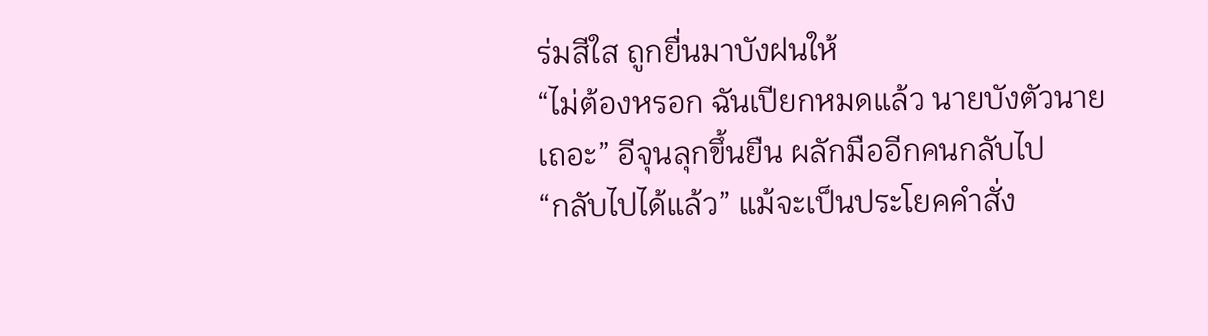ร่มสีใส ถูกยื่นมาบังฝนให้
“ไม่ต้องหรอก ฉันเปียกหมดแล้ว นายบังตัวนายเถอะ” อีจุนลุกขึ้นยืน ผลักมืออีกคนกลับไป
“กลับไปได้แล้ว” แม้จะเป็นประโยคคำสั่ง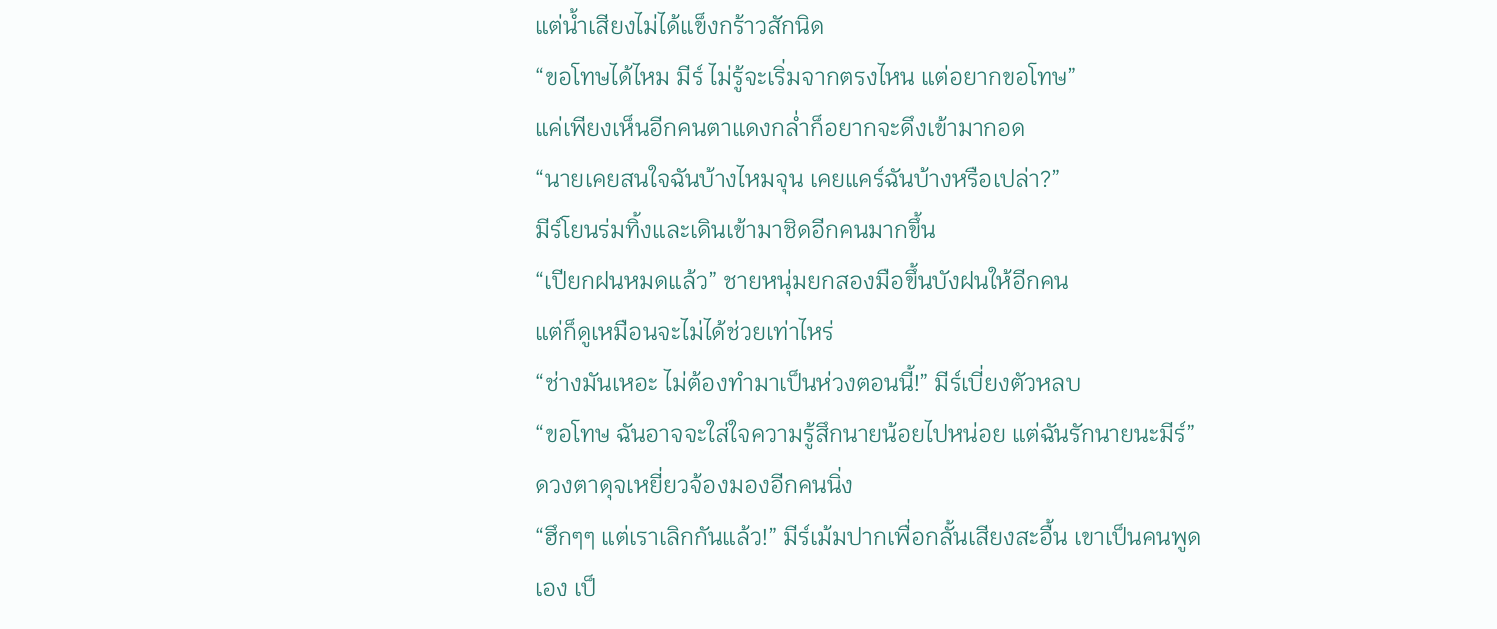แต่น้ำเสียงไม่ได้แข็งกร้าวสักนิด
“ขอโทษได้ไหม มีร์ ไม่รู้จะเริ่มจากตรงไหน แต่อยากขอโทษ”
แค่เพียงเห็นอีกคนตาแดงกล่ำก็อยากจะดึงเข้ามากอด
“นายเคยสนใจฉันบ้างไหมจุน เคยแคร์ฉันบ้างหรือเปล่า?”
มีร์โยนร่มทิ้งและเดินเข้ามาชิดอีกคนมากขึ้น
“เปียกฝนหมดแล้ว” ชายหนุ่มยกสองมือขึ้นบังฝนให้อีกคน
แต่ก็ดูเหมือนจะไม่ได้ช่วยเท่าไหร่
“ช่างมันเหอะ ไม่ต้องทำมาเป็นห่วงตอนนี้!” มีร์เบี่ยงตัวหลบ
“ขอโทษ ฉันอาจจะใส่ใจความรู้สึกนายน้อยไปหน่อย แต่ฉันรักนายนะมีร์”
ดวงตาดุจเหยี่ยวจ้องมองอีกคนนิ่ง
“ฮึกๆๆ แต่เราเลิกกันแล้ว!” มีร์เม้มปากเพื่อกลั้นเสียงสะอื้น เขาเป็นคนพูดเอง เป็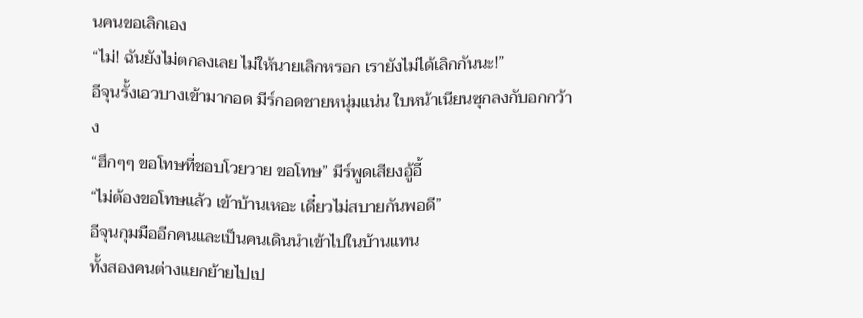นคนขอเลิกเอง
“ไม่! ฉันยังไม่ตกลงเลย ไม่ให้นายเลิกหรอก เรายังไม่ได้เลิกกันนะ!”
อีจุนรั้งเอวบางเข้ามากอด มีร์กอดชายหนุ่มแน่น ใบหน้าเนียนซุกลงกับอกกว้าง
“ฮึกๆๆ ขอโทษที่ชอบโวยวาย ขอโทษ” มีร์พูดเสียงอู้อี้
“ไม่ต้องขอโทษแล้ว เข้าบ้านเหอะ เดี๋ยวไม่สบายกันพอดี”
อีจุนกุมมืออีกคนและเป็นคนเดินนำเข้าไปในบ้านแทน
ทั้งสองคนต่างแยกย้ายไปเป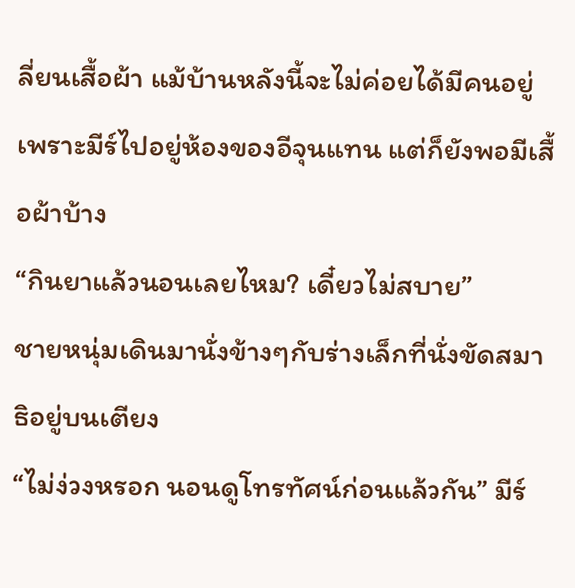ลี่ยนเสื้อผ้า แม้บ้านหลังนี้จะไม่ค่อยได้มีคนอยู่
เพราะมีร์ไปอยู่ห้องของอีจุนแทน แต่ก็ยังพอมีเสื้อผ้าบ้าง
“กินยาแล้วนอนเลยไหม? เดี๋ยวไม่สบาย”
ชายหนุ่มเดินมานั่งข้างๆกับร่างเล็กที่นั่งขัดสมาธิอยู่บนเตียง
“ไม่ง่วงหรอก นอนดูโทรทัศน์ก่อนแล้วกัน” มีร์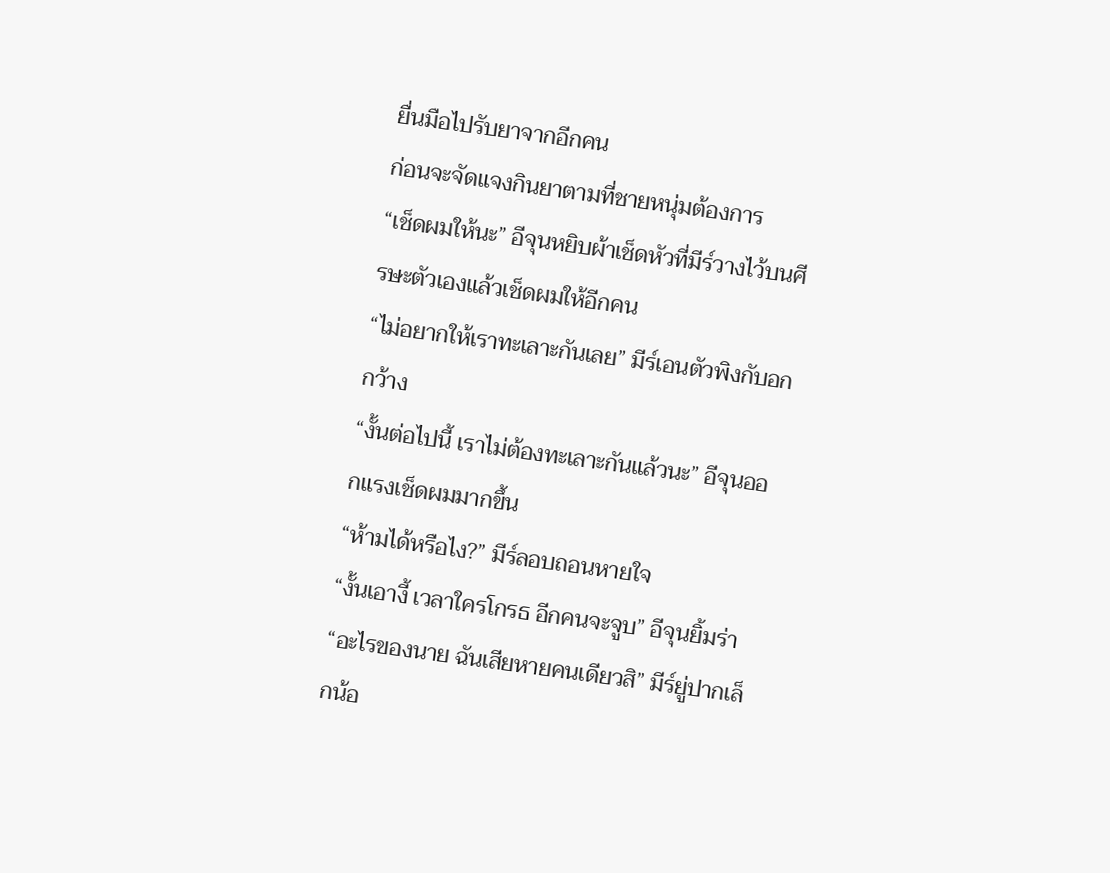ยื่นมือไปรับยาจากอีกคน
ก่อนจะจัดแจงกินยาตามที่ชายหนุ่มต้องการ
“เช็ดผมให้นะ” อีจุนหยิบผ้าเช็ดหัวที่มีร์วางไว้บนศีรษะตัวเองแล้วเช็ดผมให้อีกคน
“ไม่อยากให้เราทะเลาะกันเลย” มีร์เอนตัวพิงกับอกกว้าง
“งั้นต่อไปนี้ เราไม่ต้องทะเลาะกันแล้วนะ” อีจุนออกแรงเช็ดผมมากขึ้น
“ห้ามได้หรือไง?” มีร์ลอบถอนหายใจ
“งั้นเอางี้ เวลาใครโกรธ อีกคนจะจูบ” อีจุนยิ้มร่า
“อะไรของนาย ฉันเสียหายคนเดียวสิ” มีร์ยู่ปากเล็กน้อ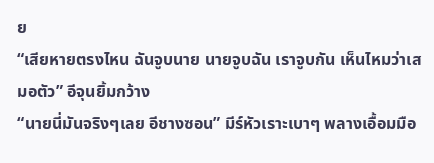ย
“เสียหายตรงไหน ฉันจูบนาย นายจูบฉัน เราจูบกัน เห็นไหมว่าเสมอตัว” อีจุนยิ้มกว้าง
“นายนี่มันจริงๆเลย อีชางซอน” มีร์หัวเราะเบาๆ พลางเอื้อมมือ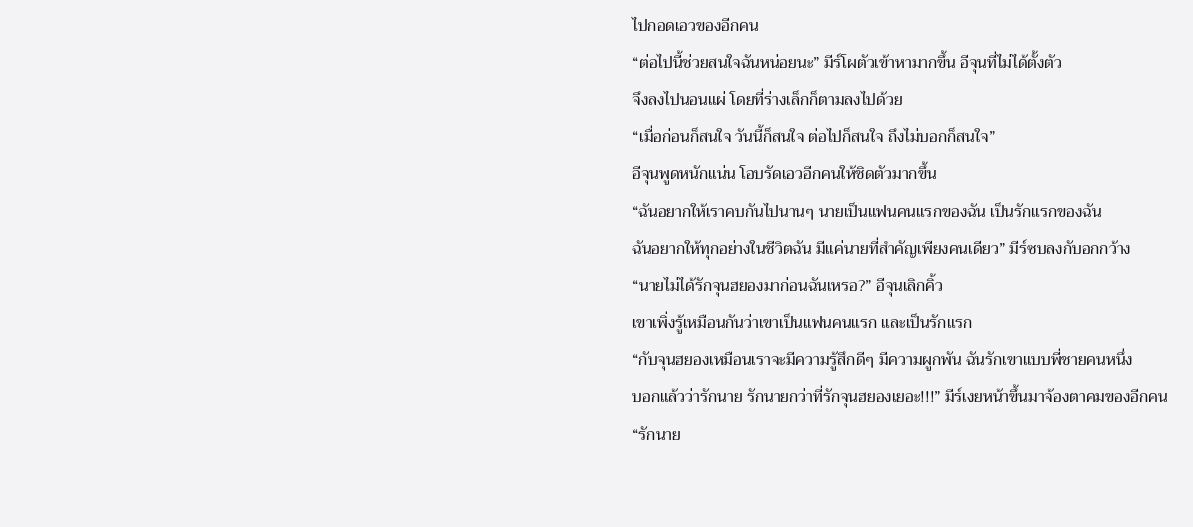ไปกอดเอวของอีกคน
“ต่อไปนี้ช่วยสนใจฉันหน่อยนะ” มีร์โผตัวเข้าหามากขึ้น อีจุนที่ไม่ได้ตั้งตัว
จึงลงไปนอนแผ่ โดยที่ร่างเล็กก็ตามลงไปด้วย
“เมื่อก่อนก็สนใจ วันนี้ก็สนใจ ต่อไปก็สนใจ ถึงไม่บอกก็สนใจ”
อีจุนพูดหนักแน่น โอบรัดเอวอีกคนให้ชิดตัวมากขึ้น
“ฉันอยากให้เราคบกันไปนานๆ นายเป็นแฟนคนแรกของฉัน เป็นรักแรกของฉัน
ฉันอยากให้ทุกอย่างในชีวิตฉัน มีแค่นายที่สำคัญเพียงคนเดียว” มีร์ซบลงกับอกกว้าง
“นายไม่ได้รักจุนฮยองมาก่อนฉันเหรอ?” อีจุนเลิกคิ้ว
เขาเพิ่งรู้เหมือนกันว่าเขาเป็นแฟนคนแรก และเป็นรักแรก
“กับจุนฮยองเหมือนเราจะมีความรู้สึกดีๆ มีความผูกพัน ฉันรักเขาแบบพี่ชายคนหนึ่ง
บอกแล้วว่ารักนาย รักนายกว่าที่รักจุนฮยองเยอะ!!!” มีร์เงยหน้าขึ้นมาจ้องตาคมของอีกคน
“รักนาย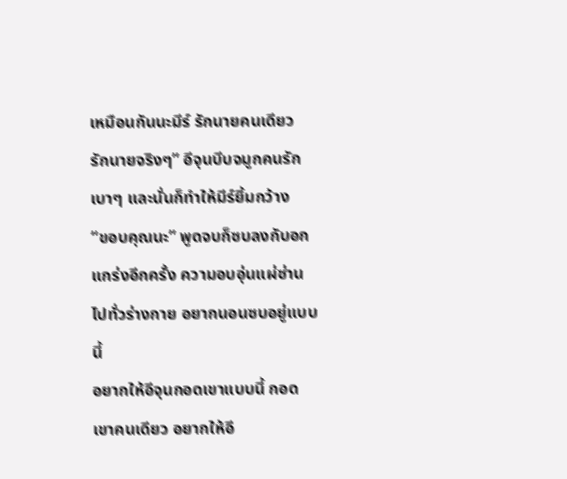เหมือนกันนะมีร์ รักนายคนเดียว รักนายจริงๆ” อีจุนบีบจมูกคนรักเบาๆ และนั่นก็ทำให้มีร์ยิ้มกว้าง
“ขอบคุณนะ” พูดจบก็ซบลงกับอกแกร่งอีกครั้ง ความอบอุ่นแผ่ซ่านไปทั่วร่างกาย อยากนอนซบอยู่แบบนี้
อยากให้อีจุนกอดเขาแบบนี้ กอดเขาคนเดียว อยากให้อี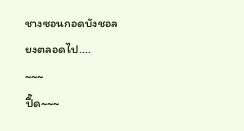ชางซอนกอดบังชอลยงตลอดไป....
~~~
ปี๊ด~~~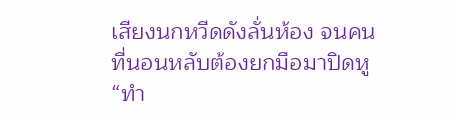เสียงนกหวีดดังลั่นห้อง จนคนที่นอนหลับต้องยกมือมาปิดหู
“ทำ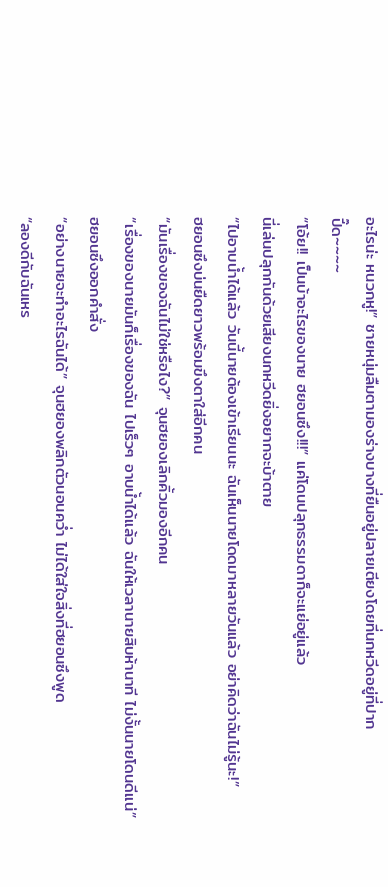อะไรน่ะ หนวกหู!” ชายหนุ่มลืมตามองร่างบางที่ยืนอยู่ปลายเตียงโดยที่นกหวีดอยู่ที่ปาก
ปี๊ด~~~~
“โอ้ย!! เป็นบ้าอะไรของนาย ฮยอนซึง!!!” แค่โดนปลุกธรรมดาก็จะแย่อยู่แล้ว
นี่เล่นปลุกกันด้วยเสียงนกหวีดยิ่งอยากจะบ้าตาย
“ไปอาบน้ำได้แล้ว วันนี้นายต้องเข้าเรียนนะ ฉันเห็นนายโดดมาหลายวันแล้ว อย่าคิดว่าฉันไม่รู้นะ!”
ฮยอนซึงบ่นยืดยาวพร้อมขึงตาใส่อีกคน
“มันเรื่องของฉันไม่ใช่หรือไง?” จุนฮยองเลิกคิ้วมองอีกคน
“เรื่องของนายมันก็เรื่องของฉัน ไปเร็วๆ อาบน้ำได้แล้ว ฉันให้เวลานายสิบห้านาที ไม่งั้นนายโดนดีแน่”
ฮยอนซึงออกคำสั่ง
“อย่างนายจะทำอะไรฉันได้” จุนฮยองพลิกตัวนอนคว่ำ ไม่ได้ใส่ใจสิ่งที่ฮยอนซึงพูด
“ลองดีกับฉันเหร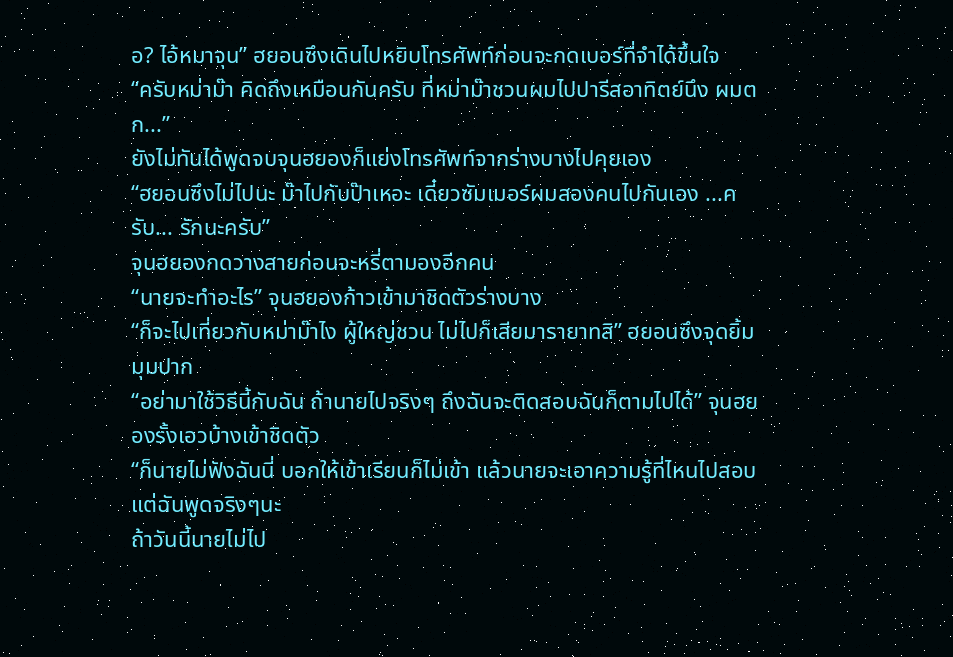อ? ไอ้หมาจุน” ฮยอนซึงเดินไปหยิบโทรศัพท์ก่อนจะกดเบอร์ที่จำได้ขึ้นใจ
“ครับหม่าม๊า คิดถึงเหมือนกันครับ ที่หม่าม๊าชวนผมไปปารีสอาทิตย์นึง ผมตก...”
ยังไม่ทันได้พูดจบจุนฮยองก็แย่งโทรศัพท์จากร่างบางไปคุยเอง
“ฮยอนซึงไม่ไปนะ ม๊าไปกับป๊าเหอะ เดี๋ยวซัมเมอร์ผมสองคนไปกันเอง ...ครับ... รักนะครับ”
จุนฮยองกดวางสายก่อนจะหรี่ตามองอีกคน
“นายจะทำอะไร” จุนฮยองก้าวเข้ามาชิดตัวร่างบาง
“ก็จะไปเที่ยวกับหม่าม๊าไง ผู้ใหญ่ชวน ไม่ไปก็เสียมารายาทสิ” ฮยอนซึงจุดยิ้มมุมปาก
“อย่ามาใช้วิธีนี้กับฉัน ถ้านายไปจริงๆ ถึงฉันจะติดสอบฉันก็ตามไปได้” จุนฮยองรั้งเอวบ้างเข้าชิดตัว
“ก็นายไม่ฟังฉันนี่ บอกให้เข้าเรียนก็ไม่เข้า แล้วนายจะเอาความรู้ที่ไหนไปสอบ แต่ฉันพูดจริงๆนะ
ถ้าวันนี้นายไม่ไป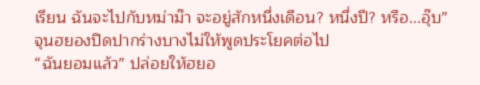เรียน ฉันจะไปกับหม่าม๊า จะอยู่สักหนึ่งเดือน? หนึ่งปี? หรือ...อุ๊บ”
จุนฮยองปิดปากร่างบางไม่ให้พูดประโยคต่อไป
“ฉันยอมแล้ว” ปล่อยให้ฮยอ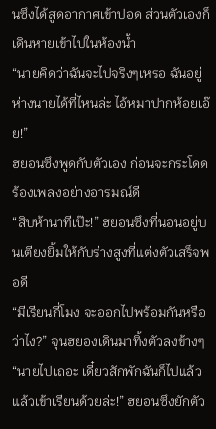นซึงได้สูดอากาศเข้าปอด ส่วนตัวเองก็เดินหายเข้าไปในห้องน้ำ
“นายคิดว่าฉันจะไปจริงๆเหรอ ฉันอยู่ห่างนายได้ที่ไหนล่ะ ไอ้หมาปากห้อยเอ๊ย!”
ฮยอนซึงพูดกับตัวเอง ก่อนจะกระโดดร้องเพลงอย่างอารมณ์ดี
“สิบห้านาทีเป๊ะ!” ฮยอนซึงที่นอนอยู่บนเตียงยิ้มให้กับร่างสูงที่แต่งตัวเสร็จพอดี
“มีเรียนกี่โมง จะออกไปพร้อมกันหรือว่าไง?” จุนฮยองเดินมาทิ้งตัวลงข้างๆ
“นายไปเถอะ เดี๋ยวสักพักฉันก็ไปแล้ว แล้วเข้าเรียนด้วยล่ะ!” ฮยอนซึงยักตัว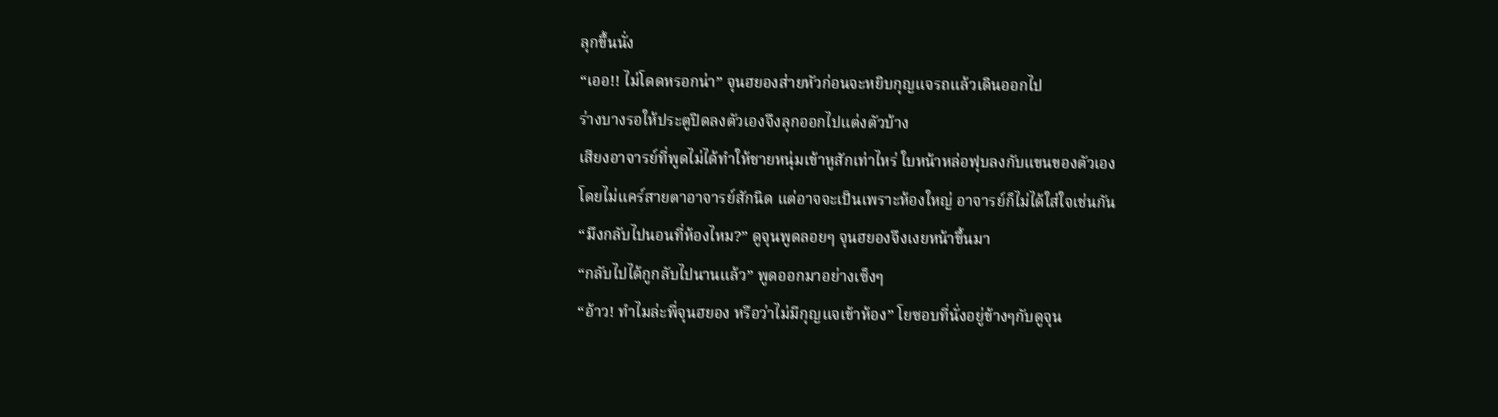ลุกขึ้นนั่ง
“เออ!! ไม่โดดหรอกน่า” จุนฮยองส่ายหัวก่อนจะหยิบกุญแจรถแล้วเดินออกไป
ร่างบางรอให้ประตูปิดลงตัวเองจึงลุกออกไปแต่งตัวบ้าง
เสียงอาจารย์ที่พูดไม่ได้ทำให้ชายหนุ่มเข้าหูสักเท่าไหร่ ใบหน้าหล่อฟุบลงกับแขนของตัวเอง
โดยไม่แคร์สายตาอาจารย์สักนิด แต่อาจจะเป็นเพราะห้องใหญ่ อาจารย์ก็ไม่ได้ใส่ใจเช่นกัน
“มึงกลับไปนอนที่ห้องไหม?” ดูจุนพูดลอยๆ จุนฮยองจึงเงยหน้าขึ้นมา
“กลับไปได้กูกลับไปนานแล้ว” พูดออกมาอย่างเซ็งๆ
“อ้าว! ทำไมล่ะพี่จุนฮยอง หรือว่าไม่มีกุญแจเข้าห้อง” โยซอบที่นั่งอยู่ข้างๆกับดูจุน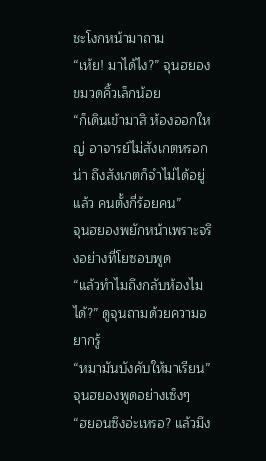ชะโงกหน้ามาถาม
“เห้ย! มาได้ไง?” จุนฮยองขมวดคิ้วเล็กน้อย
“ก็เดินเข้ามาสิ ห้องออกใหญ่ อาจารย์ไม่สังเกตหรอกน่า ถึงสังเกตก็จำไม่ได้อยู่แล้ว คนตั้งกี่ร้อยคน”
จุนฮยองพยักหน้าเพราะจริงอย่างที่โยซอบพูด
“แล้วทำไมถึงกลับห้องไมได้?” ดูจุนถามด้วยความอยากรู้
“หมามันบังคับให้มาเรียน” จุนฮยองพูดอย่างเซ็งๆ
“ฮยอนซึงอ่ะเหรอ? แล้วมึง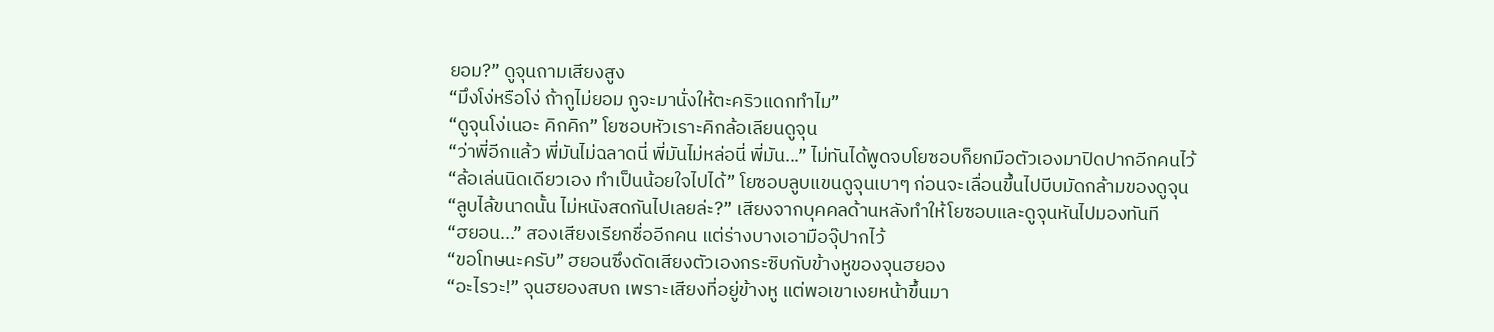ยอม?” ดูจุนถามเสียงสูง
“มึงโง่หรือโง่ ถ้ากูไม่ยอม กูจะมานั่งให้ตะคริวแดกทำไม”
“ดูจุนโง่เนอะ คิกคิก” โยซอบหัวเราะคิกล้อเลียนดูจุน
“ว่าพี่อีกแล้ว พี่มันไม่ฉลาดนี่ พี่มันไม่หล่อนี่ พี่มัน...” ไม่ทันได้พูดจบโยซอบก็ยกมือตัวเองมาปิดปากอีกคนไว้
“ล้อเล่นนิดเดียวเอง ทำเป็นน้อยใจไปได้” โยซอบลูบแขนดูจุนเบาๆ ก่อนจะเลื่อนขึ้นไปบีบมัดกล้ามของดูจุน
“ลูบไล้ขนาดนั้น ไม่หนังสดกันไปเลยล่ะ?” เสียงจากบุคคลด้านหลังทำให้โยซอบและดูจุนหันไปมองทันที
“ฮยอน...” สองเสียงเรียกชื่ออีกคน แต่ร่างบางเอามือจุ๊ปากไว้
“ขอโทษนะครับ” ฮยอนซึงดัดเสียงตัวเองกระซิบกับข้างหูของจุนฮยอง
“อะไรวะ!” จุนฮยองสบถ เพราะเสียงที่อยู่ข้างหู แต่พอเขาเงยหน้าขึ้นมา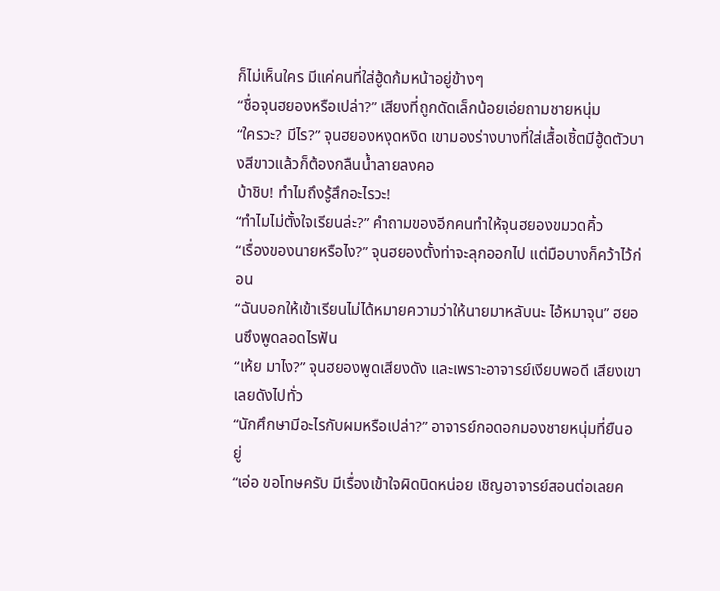ก็ไม่เห็นใคร มีแค่คนที่ใส่ฮู้ดก้มหน้าอยู่ข้างๆ
“ชื่อจุนฮยองหรือเปล่า?” เสียงที่ถูกดัดเล็กน้อยเอ่ยถามชายหนุ่ม
“ใครวะ? มีไร?” จุนฮยองหงุดหงิด เขามองร่างบางที่ใส่เสื้อเชิ้ตมีฮู้ดตัวบางสีขาวแล้วก็ต้องกลืนน้ำลายลงคอ
บ้าชิบ! ทำไมถึงรู้สึกอะไรวะ!
“ทำไมไม่ตั้งใจเรียนล่ะ?” คำถามของอีกคนทำให้จุนฮยองขมวดคิ้ว
“เรื่องของนายหรือไง?” จุนฮยองตั้งท่าจะลุกออกไป แต่มือบางก็คว้าไว้ก่อน
“ฉันบอกให้เข้าเรียนไม่ได้หมายความว่าให้นายมาหลับนะ ไอ้หมาจุน” ฮยอนซึงพูดลอดไรฟัน
“เห้ย มาไง?” จุนฮยองพูดเสียงดัง และเพราะอาจารย์เงียบพอดี เสียงเขาเลยดังไปทั่ว
“นักศึกษามีอะไรกับผมหรือเปล่า?” อาจารย์กอดอกมองชายหนุ่มที่ยืนอยู่
“เอ่อ ขอโทษครับ มีเรื่องเข้าใจผิดนิดหน่อย เชิญอาจารย์สอนต่อเลยค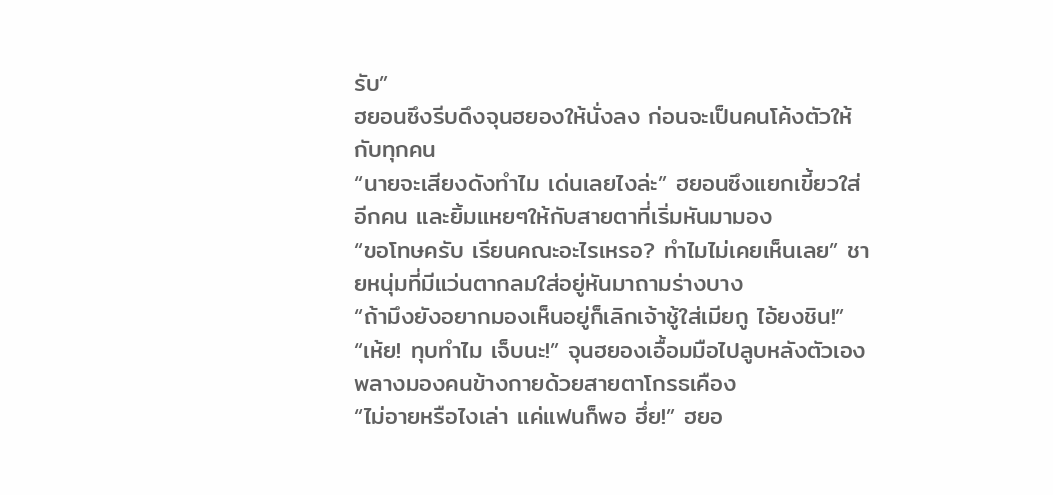รับ”
ฮยอนซึงรีบดึงจุนฮยองให้นั่งลง ก่อนจะเป็นคนโค้งตัวให้กับทุกคน
“นายจะเสียงดังทำไม เด่นเลยไงล่ะ” ฮยอนซึงแยกเขี้ยวใส่อีกคน และยิ้มแหยๆให้กับสายตาที่เริ่มหันมามอง
“ขอโทษครับ เรียนคณะอะไรเหรอ? ทำไมไม่เคยเห็นเลย” ชายหนุ่มที่มีแว่นตากลมใส่อยู่หันมาถามร่างบาง
“ถ้ามึงยังอยากมองเห็นอยู่ก็เลิกเจ้าชู้ใส่เมียกู ไอ้ยงชิน!”
“เห้ย! ทุบทำไม เจ็บนะ!” จุนฮยองเอื้อมมือไปลูบหลังตัวเอง พลางมองคนข้างกายด้วยสายตาโกรธเคือง
“ไม่อายหรือไงเล่า แค่แฟนก็พอ ฮึ่ย!” ฮยอ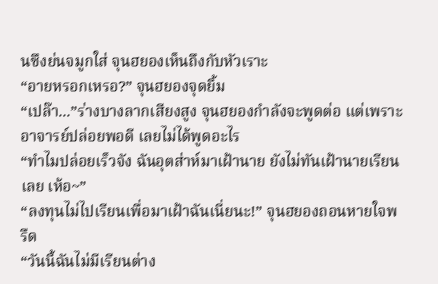นซึงย่นจมูกใส่ จุนฮยองเห็นถึงกับหัวเราะ
“อายหรอกเหรอ?” จุนฮยองจุดยิ้ม
“เปล๊า...”ร่างบางลากเสียงสูง จุนฮยองกำลังจะพูดต่อ แต่เพราะอาจารย์ปล่อยพอดี เลยไม่ได้พูดอะไร
“ทำไมปล่อยเร็วจัง ฉันอุตส่าห์มาเฝ้านาย ยังไม่ทันเฝ้านายเรียนเลย เห้อ~”
“ลงทุนไม่ไปเรียนเพื่อมาเฝ้าฉันเนี่ยนะ!” จุนฮยองถอนหายใจพรืด
“วันนี้ฉันไม่มีเรียนต่าง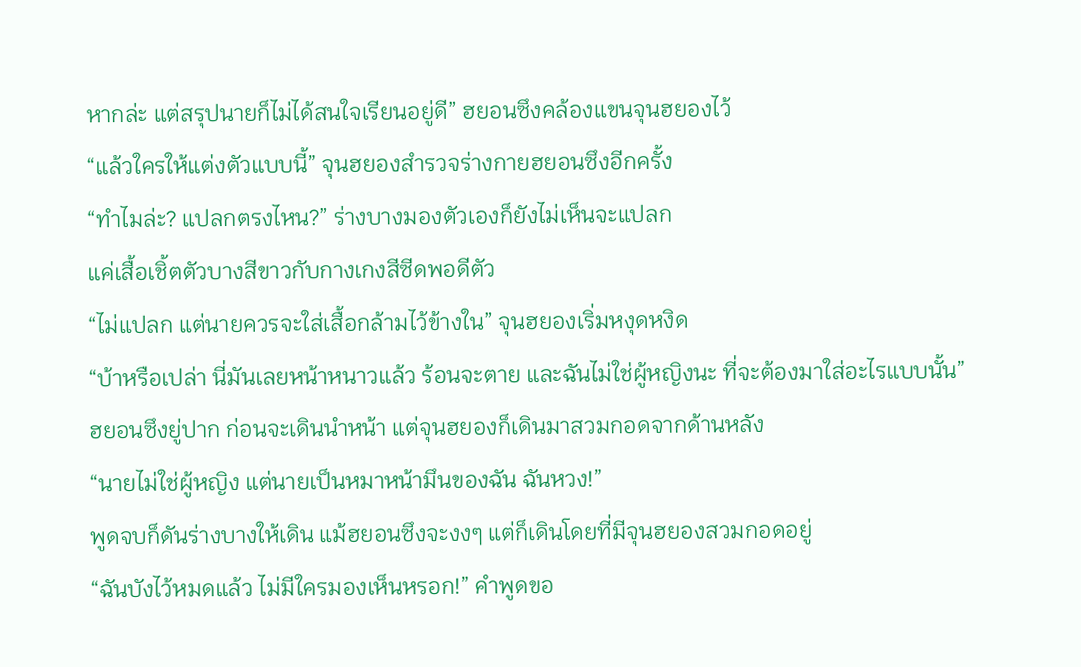หากล่ะ แต่สรุปนายก็ไม่ได้สนใจเรียนอยู่ดี” ฮยอนซึงคล้องแขนจุนฮยองไว้
“แล้วใครให้แต่งตัวแบบนี้” จุนฮยองสำรวจร่างกายฮยอนซึงอีกครั้ง
“ทำไมล่ะ? แปลกตรงไหน?” ร่างบางมองตัวเองก็ยังไม่เห็นจะแปลก
แค่เสื้อเชิ้ตตัวบางสีขาวกับกางเกงสีซีดพอดีตัว
“ไม่แปลก แต่นายควรจะใส่เสื้อกล้ามไว้ข้างใน” จุนฮยองเริ่มหงุดหงิด
“บ้าหรือเปล่า นี่มันเลยหน้าหนาวแล้ว ร้อนจะตาย และฉันไม่ใช่ผู้หญิงนะ ที่จะต้องมาใส่อะไรแบบนั้น”
ฮยอนซึงยู่ปาก ก่อนจะเดินนำหน้า แต่จุนฮยองก็เดินมาสวมกอดจากด้านหลัง
“นายไม่ใช่ผู้หญิง แต่นายเป็นหมาหน้ามึนของฉัน ฉันหวง!”
พูดจบก็ดันร่างบางให้เดิน แม้ฮยอนซึงจะงงๆ แต่ก็เดินโดยที่มีจุนฮยองสวมกอดอยู่
“ฉันบังไว้หมดแล้ว ไม่มีใครมองเห็นหรอก!” คำพูดขอ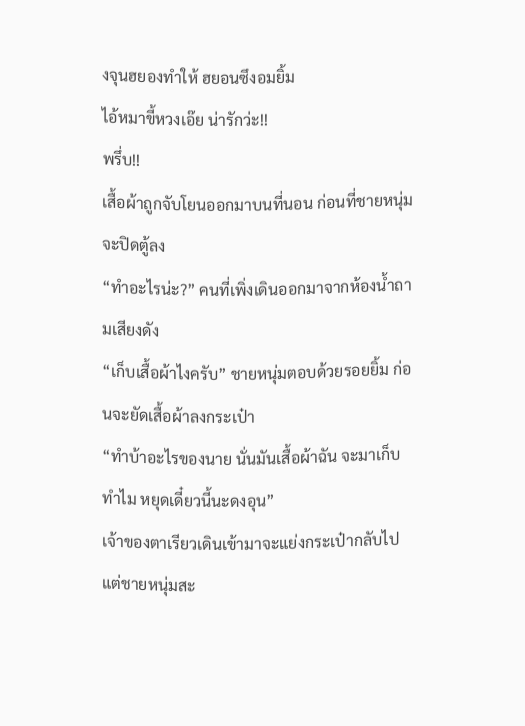งจุนฮยองทำให้ ฮยอนซึงอมยิ้ม
ไอ้หมาขี้หวงเอ๊ย น่ารักว่ะ!!
พรึ่บ!!
เสื้อผ้าถูกจับโยนออกมาบนที่นอน ก่อนที่ชายหนุ่มจะปิดตู้ลง
“ทำอะไรน่ะ?” คนที่เพิ่งเดินออกมาจากห้องน้ำถามเสียงดัง
“เก็บเสื้อผ้าไงครับ” ชายหนุ่มตอบด้วยรอยยิ้ม ก่อนจะยัดเสื้อผ้าลงกระเป๋า
“ทำบ้าอะไรของนาย นั่นมันเสื้อผ้าฉัน จะมาเก็บทำไม หยุดเดี๋ยวนี้นะดงอุน”
เจ้าของตาเรียวเดินเข้ามาจะแย่งกระเป๋ากลับไป แต่ชายหนุ่มสะ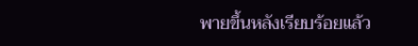พายขึ้นหลังเรียบร้อยแล้ว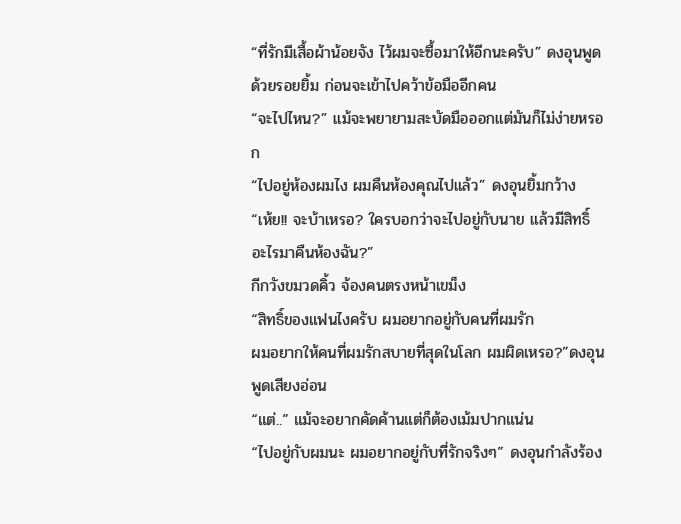“ที่รักมีเสื้อผ้าน้อยจัง ไว้ผมจะซื้อมาให้อีกนะครับ” ดงอุนพูดด้วยรอยยิ้ม ก่อนจะเข้าไปคว้าข้อมืออีกคน
“จะไปไหน?” แม้จะพยายามสะบัดมือออกแต่มันก็ไม่ง่ายหรอก
“ไปอยู่ห้องผมไง ผมคืนห้องคุณไปแล้ว” ดงอุนยิ้มกว้าง
“เห้ย!! จะบ้าเหรอ? ใครบอกว่าจะไปอยู่กับนาย แล้วมีสิทธิ์อะไรมาคืนห้องฉัน?”
กีกวังขมวดคิ้ว จ้องคนตรงหน้าเขม็ง
“สิทธิ์ของแฟนไงครับ ผมอยากอยู่กับคนที่ผมรัก
ผมอยากให้คนที่ผมรักสบายที่สุดในโลก ผมผิดเหรอ?”ดงอุนพูดเสียงอ่อน
“แต่..” แม้จะอยากคัดค้านแต่ก็ต้องเม้มปากแน่น
“ไปอยู่กับผมนะ ผมอยากอยู่กับที่รักจริงๆ” ดงอุนกำลังร้อง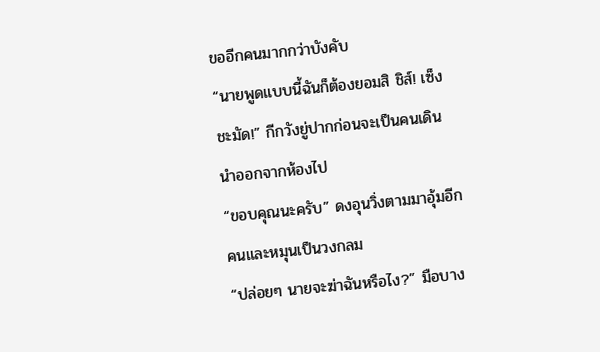ขออีกคนมากกว่าบังคับ
“นายพูดแบบนี้ฉันก็ต้องยอมสิ ชิส์! เซ็งชะมัด!” กีกวังยู่ปากก่อนจะเป็นคนเดินนำออกจากห้องไป
“ขอบคุณนะครับ” ดงอุนวิ่งตามมาอุ้มอีกคนและหมุนเป็นวงกลม
“ปล่อยๆ นายจะฆ่าฉันหรือไง?” มือบาง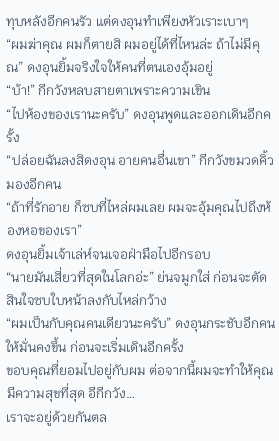ทุบหลังอีกคนรัว แต่ดงอุนทำเพียงหัวเราะเบาๆ
“ผมฆ่าคุณ ผมก็ตายสิ ผมอยู่ได้ที่ไหนล่ะ ถ้าไม่มีคุณ” ดงอุนยิ้มจริงใจให้คนที่ตนเองอุ้มอยู่
“บ้า!” กีกวังหลบสายตาเพราะความเขิน
“ไปห้องของเรานะครับ” ดงอุนพูดและออกเดินอีกครั้ง
“ปล่อยฉันลงสิดงอุน อายคนอื่นเขา” กีกวังขมวดคิ้วมองอีกคน
“ถ้าที่รักอาย ก็ซบที่ไหล่ผมเลย ผมจะอุ้มคุณไปถึงห้องหอของเรา”
ดงอุนยิ้มเจ้าเล่ห์จนเจอฝ่ามือไปอีกรอบ
“นายมันเสี่ยวที่สุดในโลกอ่ะ” ย่นจมูกใส่ ก่อนจะตัดสินใจซบใบหน้าลงกับไหล่กว้าง
“ผมเป็นกับคุณคนเดียวนะครับ” ดงอุนกระชับอีกคนให้มั่นคงขึ้น ก่อนจะเริ่มเดินอีกครั้ง
ขอบคุณที่ยอมไปอยู่กับผม ต่อจากนี้ผมจะทำให้คุณมีความสุขที่สุด อีกีกวัง…
เราจะอยู่ด้วยกันตล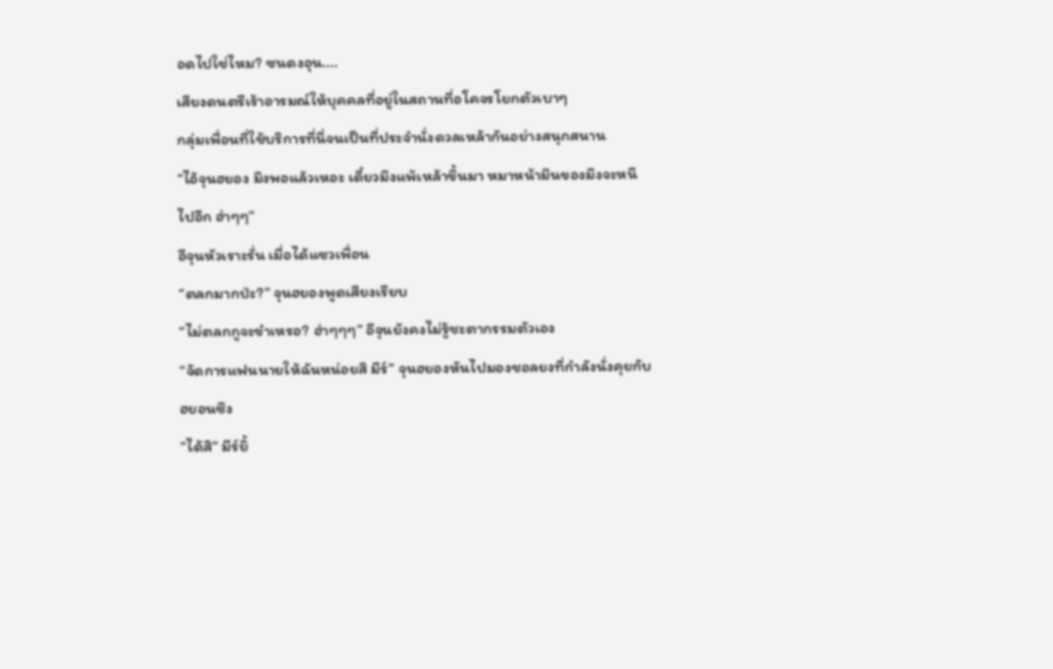อดไปใช่ไหม? ซนดงอุน....
เสียงดนตรีเร้าอารมณ์ให้บุคคลที่อยู่ในสถานที่อโคจรโยกตัวเบาๆ
กลุ่มเพื่อนที่ใช้บริการที่นี่จนเป็นที่ประจำนั่งดวลเหล้ากันอย่างสนุกสนาน
“ไอ้จุนฮยอง มึงพอแล้วเหอะ เดี๋ยวมึงแพ้เหล้าขึ้นมา หมาหน้ามึนของมึงจะหนีไปอีก ฮ่าๆๆ”
อีจุนหัวเราะรั่น เมื่อได้แซวเพื่อน
“ตลกมากป่ะ?” จุนฮยองพูดเสียงเรียบ
“ไม่ตลกกูจะขำเหรอ? ฮ่าๆๆๆ” อีจุนยังคงไม่รู้ชะตากรรมตัวเอง
“จัดการแฟนนายให้ฉันหน่อยสิ มีร์” จุนฮยองหันไปมองชอลยงที่กำลังนั่งคุยกับฮยอนซึง
“ได้สิ” มีร์ยิ้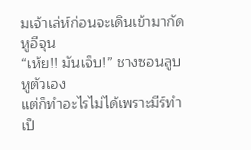มเจ้าเล่ห์ก่อนจะเดินเข้ามากัดหูอีจุน
“เห้ย!! มันเจ็บ!” ชางซอนลูบหูตัวเอง
แต่ก็ทำอะไรไม่ได้เพราะมีร์ทำเป็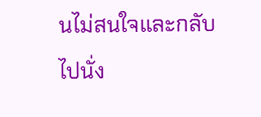นไม่สนใจและกลับไปนั่ง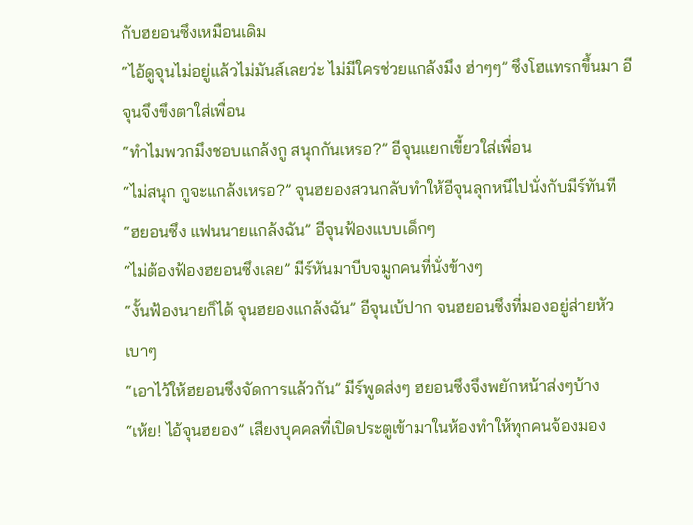กับฮยอนซึงเหมือนเดิม
“ไอ้ดูจุนไม่อยู่แล้วไม่มันส์เลยว่ะ ไม่มีใครช่วยแกล้งมึง ฮ่าๆๆ” ซึงโฮแทรกขึ้นมา อีจุนจึงขึงตาใส่เพื่อน
“ทำไมพวกมึงชอบแกล้งกู สนุกกันเหรอ?” อีจุนแยกเขี้ยวใส่เพื่อน
“ไม่สนุก กูจะแกล้งเหรอ?” จุนฮยองสวนกลับทำให้อีจุนลุกหนีไปนั่งกับมีร์ทันที
“ฮยอนซึง แฟนนายแกล้งฉัน” อีจุนฟ้องแบบเด็กๆ
“ไม่ต้องฟ้องฮยอนซึงเลย” มีร์หันมาบีบจมูกคนที่นั่งข้างๆ
“งั้นฟ้องนายก็ได้ จุนฮยองแกล้งฉัน” อีจุนเบ้ปาก จนฮยอนซึงที่มองอยู่ส่ายหัวเบาๆ
“เอาไว้ให้ฮยอนซึงจัดการแล้วกัน” มีร์พูดส่งๆ ฮยอนซึงจึงพยักหน้าส่งๆบ้าง
“เห้ย! ไอ้จุนฮยอง” เสียงบุคคลที่เปิดประตูเข้ามาในห้องทำให้ทุกคนจ้องมอง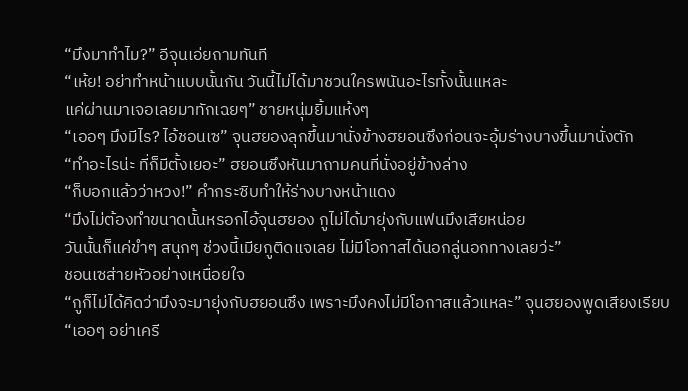“มึงมาทำไม?” อีจุนเอ่ยถามทันที
“เห้ย! อย่าทำหน้าแบบนั้นกัน วันนี้ไม่ได้มาชวนใครพนันอะไรทั้งนั้นแหละ
แค่ผ่านมาเจอเลยมาทักเฉยๆ” ชายหนุ่มยิ้มแห้งๆ
“เออๆ มึงมีไร? ไอ้ชอนเซ” จุนฮยองลุกขึ้นมานั่งข้างฮยอนซึงก่อนจะอุ้มร่างบางขึ้นมานั่งตัก
“ทำอะไรน่ะ ที่ก็มีตั้งเยอะ” ฮยอนซึงหันมาถามคนที่นั่งอยู่ข้างล่าง
“ก็บอกแล้วว่าหวง!” คำกระซิบทำให้ร่างบางหน้าแดง
“มึงไม่ต้องทำขนาดนั้นหรอกไอ้จุนฮยอง กูไม่ได้มายุ่งกับแฟนมึงเสียหน่อย
วันนั้นก็แค่ขำๆ สนุกๆ ช่วงนี้เมียกูติดแจเลย ไม่มีโอกาสได้นอกลู่นอกทางเลยว่ะ”
ชอนเซส่ายหัวอย่างเหนื่อยใจ
“กูก็ไม่ได้คิดว่ามึงจะมายุ่งกับฮยอนซึง เพราะมึงคงไม่มีโอกาสแล้วแหละ” จุนฮยองพูดเสียงเรียบ
“เออๆ อย่าเครี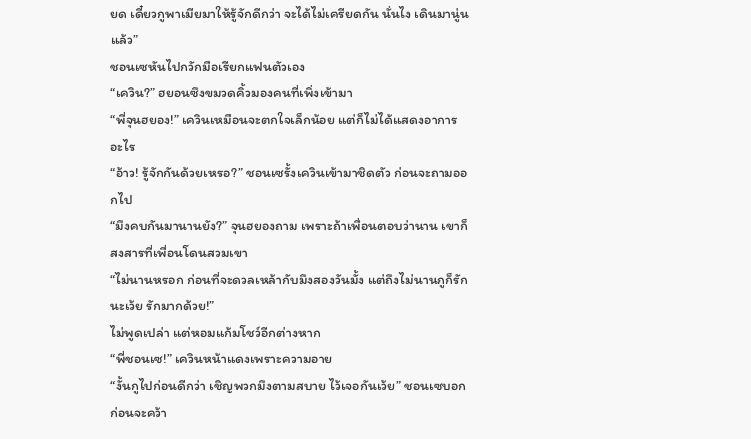ยด เดี๋ยวกูพาเมียมาให้รู้จักดีกว่า จะได้ไม่เครียดกัน นั่นไง เดินมานู่นแล้ว”
ชอนเซหันไปกวักมือเรียกแฟนตัวเอง
“เควิน?” ฮยอนซึงขมวดคิ้วมองคนที่เพิ่งเข้ามา
“พี่จุนฮยอง!” เควินเหมือนจะตกใจเล็กน้อย แต่ก็ไม่ได้แสดงอาการอะไร
“อ้าว! รู้จักกันด้วยเหรอ?” ชอนเซรั้งเควินเข้ามาชิดตัว ก่อนจะถามออกไป
“มึงคบกันมานานยัง?” จุนฮยองถาม เพราะถ้าเพื่อนตอบว่านาน เขาก็สงสารที่เพื่อนโดนสวมเขา
“ไม่นานหรอก ก่อนที่จะดวลเหล้ากับมึงสองวันมั้ง แต่ถึงไม่นานกูก็รักนะเว้ย รักมากด้วย!”
ไม่พูดเปล่า แต่หอมแก้มโชว์อีกต่างหาก
“พี่ชอนเซ!” เควินหน้าแดงเพราะความอาย
“งั้นกูไปก่อนดีกว่า เชิญพวกมึงตามสบาย ไว้เจอกันเว้ย” ชอนเซบอก ก่อนจะคว้า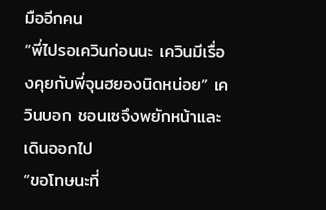มืออีกคน
“พี่ไปรอเควินก่อนนะ เควินมีเรื่องคุยกับพี่จุนฮยองนิดหน่อย” เควินบอก ชอนเซจึงพยักหน้าและเดินออกไป
“ขอโทษนะที่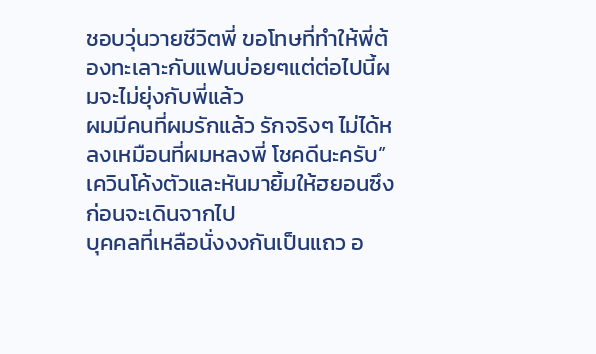ชอบวุ่นวายชีวิตพี่ ขอโทษที่ทำให้พี่ต้องทะเลาะกับแฟนบ่อยๆแต่ต่อไปนี้ผมจะไม่ยุ่งกับพี่แล้ว
ผมมีคนที่ผมรักแล้ว รักจริงๆ ไม่ได้หลงเหมือนที่ผมหลงพี่ โชคดีนะครับ”
เควินโค้งตัวและหันมายิ้มให้ฮยอนซึงก่อนจะเดินจากไป
บุคคลที่เหลือนั่งงงกันเป็นแถว อ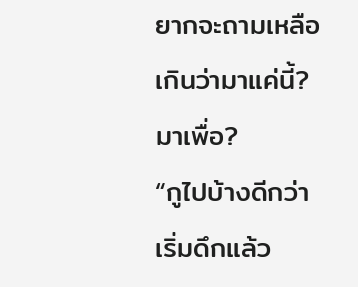ยากจะถามเหลือเกินว่ามาแค่นี้? มาเพื่อ?
“กูไปบ้างดีกว่า เริ่มดึกแล้ว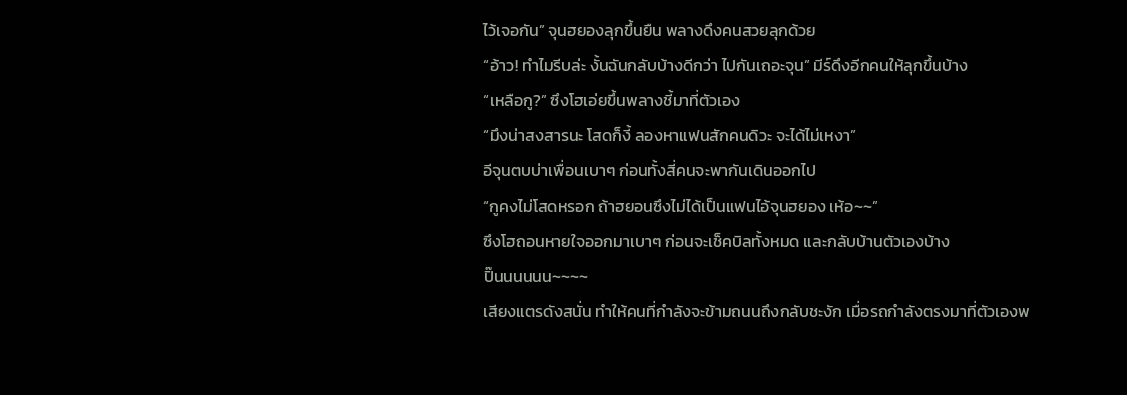ไว้เจอกัน” จุนฮยองลุกขึ้นยืน พลางดึงคนสวยลุกด้วย
“อ้าว! ทำไมรีบล่ะ งั้นฉันกลับบ้างดีกว่า ไปกันเถอะจุน” มีร์ดึงอีกคนให้ลุกขึ้นบ้าง
“เหลือกู?” ซึงโฮเอ่ยขึ้นพลางชี้มาที่ตัวเอง
“มึงน่าสงสารนะ โสดก็งี้ ลองหาแฟนสักคนดิวะ จะได้ไม่เหงา”
อีจุนตบบ่าเพื่อนเบาๆ ก่อนทั้งสี่คนจะพากันเดินออกไป
“กูคงไม่โสดหรอก ถ้าฮยอนซึงไม่ได้เป็นแฟนไอ้จุนฮยอง เห้อ~~”
ซึงโฮถอนหายใจออกมาเบาๆ ก่อนจะเช็คบิลทั้งหมด และกลับบ้านตัวเองบ้าง
ปิ๊นนนนนน~~~~
เสียงแตรดังสนั่น ทำให้คนที่กำลังจะข้ามถนนถึงกลับชะงัก เมื่อรถกำลังตรงมาที่ตัวเองพ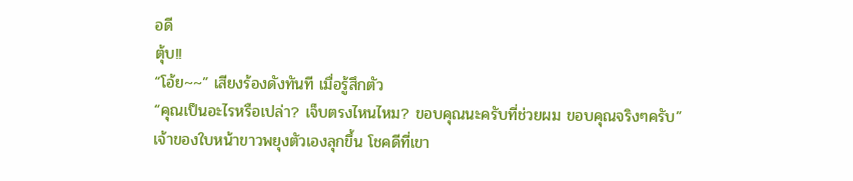อดี
ตุ้บ!!
“โอ้ย~~” เสียงร้องดังทันที เมื่อรู้สึกตัว
“คุณเป็นอะไรหรือเปล่า? เจ็บตรงไหนไหม? ขอบคุณนะครับที่ช่วยผม ขอบคุณจริงๆครับ”
เจ้าของใบหน้าขาวพยุงตัวเองลุกขึ้น โชคดีที่เขา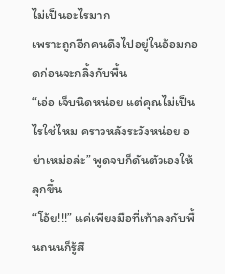ไม่เป็นอะไรมาก
เพราะถูกอีกคนดึงไปอยู่ในอ้อมกอดก่อนจะกลิ้งกับพื้น
“เอ่อ เจ็บนิดหน่อย แต่คุณไม่เป็นไรใช่ไหม คราวหลังระวังหน่อย อย่าเหม่อล่ะ” พูดจบก็ดันตัวเองให้ลุกขึ้น
“โอ้ย!!!” แค่เพียงมือที่เท้าลงกับพื้นถนนก็รู้สึ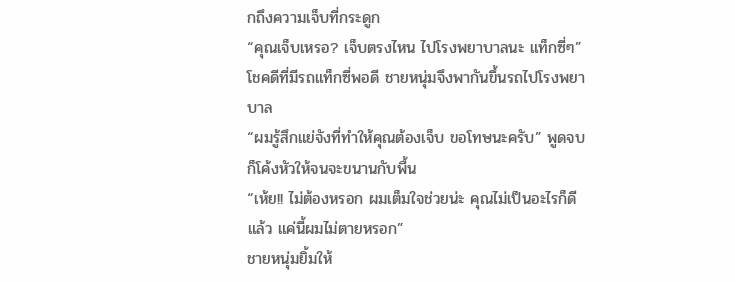กถึงความเจ็บที่กระดูก
“คุณเจ็บเหรอ? เจ็บตรงไหน ไปโรงพยาบาลนะ แท็กซี่ๆ”
โชคดีที่มีรถแท็กซี่พอดี ชายหนุ่มจึงพากันขึ้นรถไปโรงพยาบาล
“ผมรู้สึกแย่จังที่ทำให้คุณต้องเจ็บ ขอโทษนะครับ” พูดจบก็โค้งหัวให้จนจะขนานกับพื้น
“เห้ย!! ไม่ต้องหรอก ผมเต็มใจช่วยน่ะ คุณไม่เป็นอะไรก็ดีแล้ว แค่นี้ผมไม่ตายหรอก”
ชายหนุ่มยิ้มให้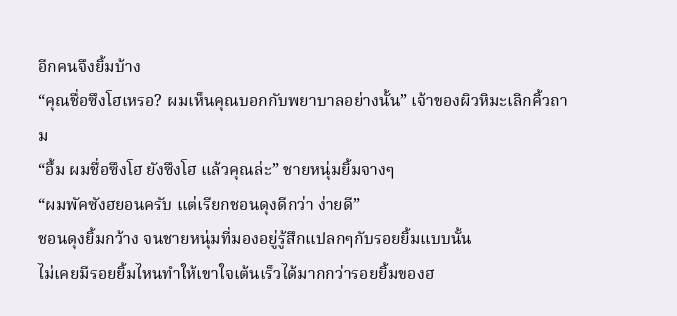อีกคนจึงยิ้มบ้าง
“คุณชื่อซึงโฮเหรอ? ผมเห็นคุณบอกกับพยาบาลอย่างนั้น” เจ้าของผิวหิมะเลิกคิ้วถาม
“อื้ม ผมชื่อซึงโฮ ยังซึงโฮ แล้วคุณล่ะ” ชายหนุ่มยิ้มจางๆ
“ผมพัคซังฮยอนครับ แต่เรียกชอนดุงดีกว่า ง่ายดี”
ชอนดุงยิ้มกว้าง จนชายหนุ่มที่มองอยู่รู้สึกแปลกๆกับรอยยิ้มแบบนั้น
ไม่เคยมีรอยยิ้มไหนทำให้เขาใจเต้นเร็วได้มากกว่ารอยยิ้มของฮ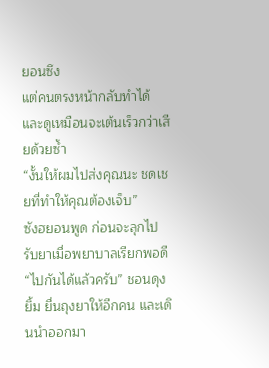ยอนซึง
แต่คนตรงหน้ากลับทำได้ และดูเหมือนจะเต้นเร็วกว่าเสียด้วยซ้ำ
“งั้นให้ผมไปส่งคุณนะ ชดเชยที่ทำให้คุณต้องเจ็บ”
ซังฮยอนพูด ก่อนจะลุกไปรับยาเมื่อพยาบาลเรียกพอดี
“ไปกันได้แล้วครับ” ชอนดุงยิ้ม ยื่นถุงยาให้อีกคน และเดินนำออกมา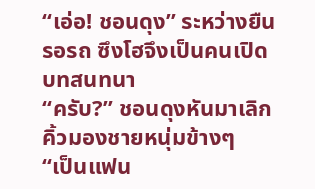“เอ่อ! ชอนดุง” ระหว่างยืนรอรถ ซึงโฮจึงเป็นคนเปิดบทสนทนา
“ครับ?” ชอนดุงหันมาเลิกคิ้วมองชายหนุ่มข้างๆ
“เป็นแฟน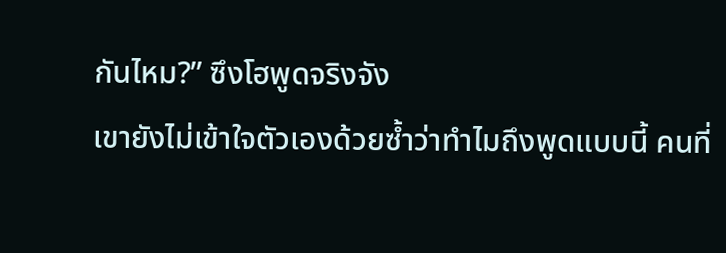กันไหม?” ซึงโฮพูดจริงจัง
เขายังไม่เข้าใจตัวเองด้วยซ้ำว่าทำไมถึงพูดแบบนี้ คนที่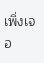เพิ่งเจอ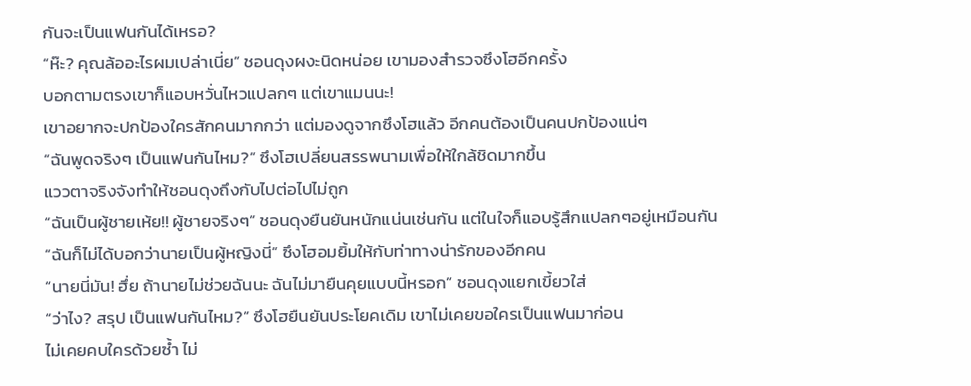กันจะเป็นแฟนกันได้เหรอ?
“ห๊ะ? คุณล้ออะไรผมเปล่าเนี่ย” ชอนดุงผงะนิดหน่อย เขามองสำรวจซึงโฮอีกครั้ง
บอกตามตรงเขาก็แอบหวั่นไหวแปลกๆ แต่เขาแมนนะ!
เขาอยากจะปกป้องใครสักคนมากกว่า แต่มองดูจากซึงโฮแล้ว อีกคนต้องเป็นคนปกป้องแน่ๆ
“ฉันพูดจริงๆ เป็นแฟนกันไหม?” ซึงโฮเปลี่ยนสรรพนามเพื่อให้ใกล้ชิดมากขึ้น
แววตาจริงจังทำให้ชอนดุงถึงกับไปต่อไปไม่ถูก
“ฉันเป็นผู้ชายเห้ย!! ผู้ชายจริงๆ” ชอนดุงยืนยันหนักแน่นเช่นกัน แต่ในใจก็แอบรู้สึกแปลกๆอยู่เหมือนกัน
“ฉันก็ไม่ได้บอกว่านายเป็นผู้หญิงนี่” ซึงโฮอมยิ้มให้กับท่าทางน่ารักของอีกคน
“นายนี่มัน! ฮึ่ย ถ้านายไม่ช่วยฉันนะ ฉันไม่มายืนคุยแบบนี้หรอก” ชอนดุงแยกเขี้ยวใส่
“ว่าไง? สรุป เป็นแฟนกันไหม?” ซึงโฮยืนยันประโยคเดิม เขาไม่เคยขอใครเป็นแฟนมาก่อน
ไม่เคยคบใครด้วยซ้ำ ไม่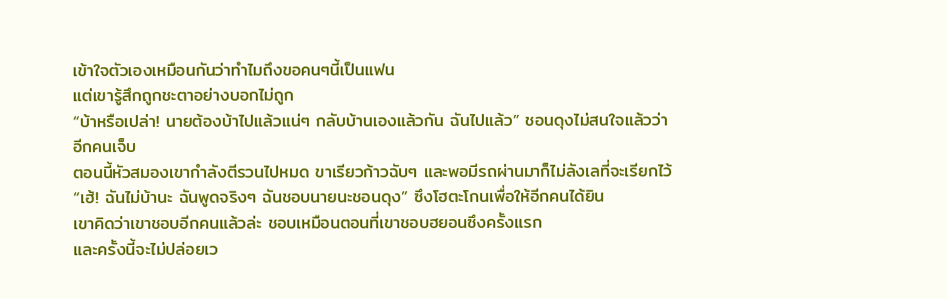เข้าใจตัวเองเหมือนกันว่าทำไมถึงขอคนๆนี้เป็นแฟน
แต่เขารู้สึกถูกชะตาอย่างบอกไม่ถูก
“บ้าหรือเปล่า! นายต้องบ้าไปแล้วแน่ๆ กลับบ้านเองแล้วกัน ฉันไปแล้ว” ชอนดุงไม่สนใจแล้วว่าอีกคนเจ็บ
ตอนนี้หัวสมองเขากำลังตีรวนไปหมด ขาเรียวก้าวฉับๆ และพอมีรถผ่านมาก็ไม่ลังเลที่จะเรียกไว้
“เฮ้! ฉันไม่บ้านะ ฉันพูดจริงๆ ฉันชอบนายนะชอนดุง” ซึงโฮตะโกนเพื่อให้อีกคนได้ยิน
เขาคิดว่าเขาชอบอีกคนแล้วล่ะ ชอบเหมือนตอนที่เขาชอบฮยอนซึงครั้งแรก
และครั้งนี้จะไม่ปล่อยเว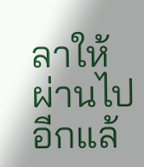ลาให้ผ่านไปอีกแล้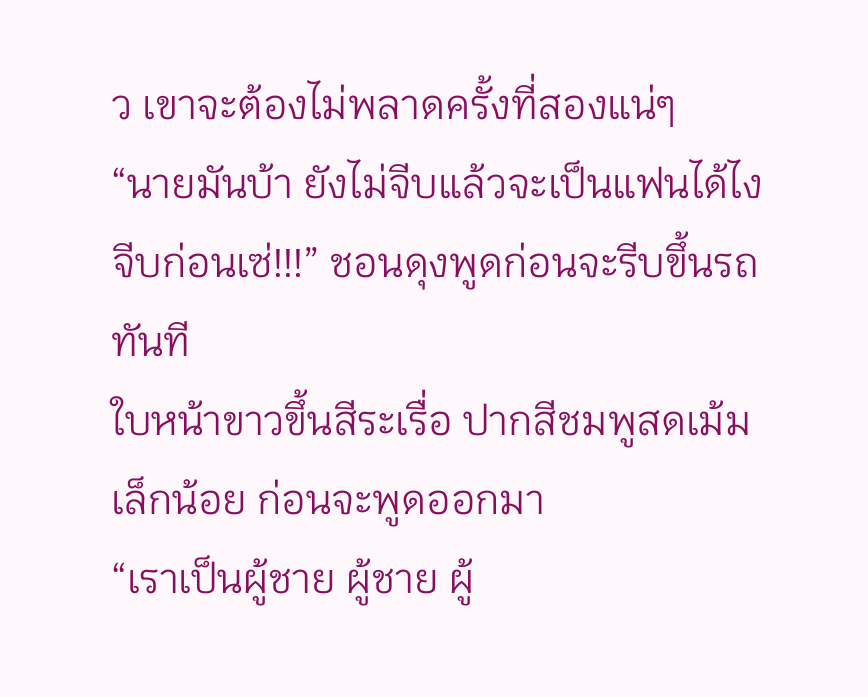ว เขาจะต้องไม่พลาดครั้งที่สองแน่ๆ
“นายมันบ้า ยังไม่จีบแล้วจะเป็นแฟนได้ไง จีบก่อนเซ่!!!” ชอนดุงพูดก่อนจะรีบขึ้นรถทันที
ใบหน้าขาวขึ้นสีระเรื่อ ปากสีชมพูสดเม้มเล็กน้อย ก่อนจะพูดออกมา
“เราเป็นผู้ชาย ผู้ชาย ผู้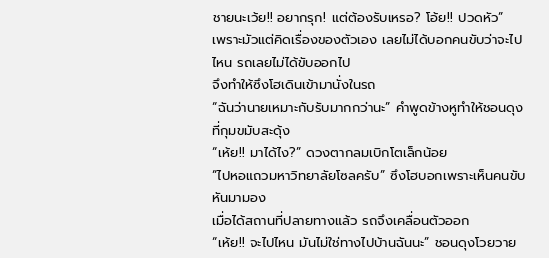ชายนะเว้ย!! อยากรุก! แต่ต้องรับเหรอ? โอ้ย!! ปวดหัว”
เพราะมัวแต่คิดเรื่องของตัวเอง เลยไม่ได้บอกคนขับว่าจะไปไหน รถเลยไม่ได้ขับออกไป
จึงทำให้ซึงโฮเดินเข้ามานั่งในรถ
“ฉันว่านายเหมาะกับรับมากกว่านะ” คำพูดข้างหูทำให้ชอนดุงที่กุมขมับสะดุ้ง
“เห้ย!! มาได้ไง?” ดวงตากลมเบิกโตเล็กน้อย
“ไปหอแถวมหาวิทยาลัยโซลครับ” ซึงโฮบอกเพราะเห็นคนขับหันมามอง
เมื่อได้สถานที่ปลายทางแล้ว รถจึงเคลื่อนตัวออก
“เห้ย!! จะไปไหน มันไม่ใช่ทางไปบ้านฉันนะ” ชอนดุงโวยวาย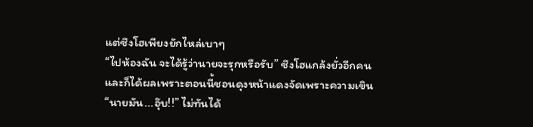แต่ซึงโฮเพียงยักไหล่เบาๆ
“ไปห้องฉัน จะได้รู้ว่านายจะรุกหรือรับ” ซึงโฮแกล้งยั่วอีกคน
และก็ได้ผลเพราะตอนนี้ชอนดุงหน้าแดงจัดเพราะความเขิน
“นายมัน...อุ๊บ!!” ไม่ทันได้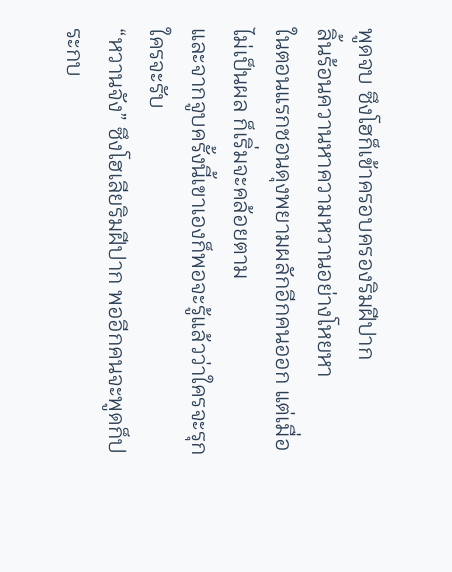พูดจบ ซึงโฮก็เข้าครอบครองริมฝีปาก
ลิ้นร้อนควานหาความหวานอย่างโหยหา
ในตอนแรกชอนดุงพยามผลักอีกคนออก แต่เมื่อไม่เป็นผล ก็เริ่มจะคล้อยตาม
และจากจูบครั้งนี้เขาเองก็พอจะรู้แล้วว่าใครจะรุกใครจะรับ
“หวานจัง” ซึงโฮเลียริมฝีปาก พออีกคนจะพูดก็ประกบ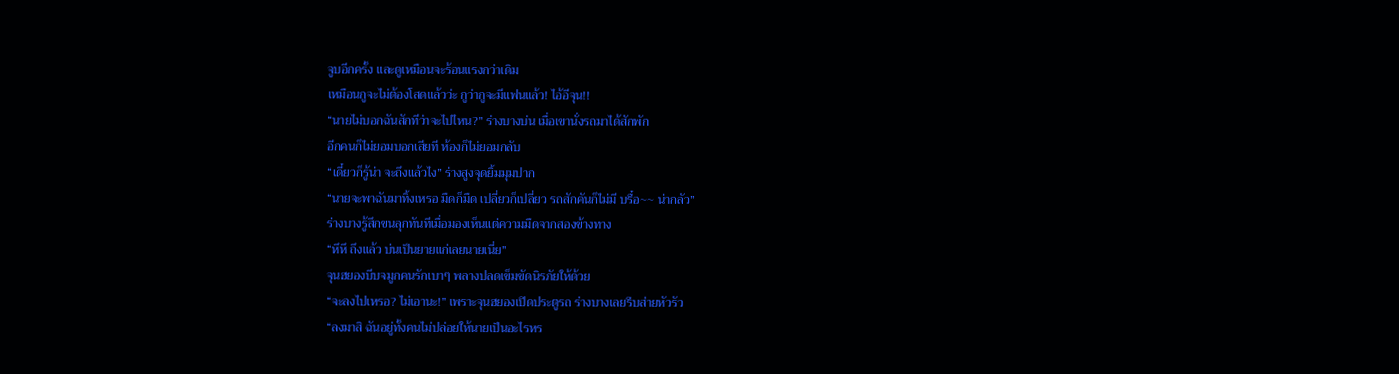จูบอีกครั้ง และดูเหมือนจะร้อนแรงกว่าเดิม
เหมือนกูจะไม่ต้องโสดแล้วว่ะ กูว่ากูจะมีแฟนแล้ว! ไอ้อีจุน!!
“นายไม่บอกฉันสักทีว่าจะไปไหน?” ร่างบางบ่น เมื่อเขานั่งรถมาได้สักพัก
อีกคนก็ไม่ยอมบอกเสียที ห้องก็ไม่ยอมกลับ
“เดี๋ยวก็รู้น่า จะถึงแล้วไง” ร่างสูงจุดยิ้มมุมปาก
“นายจะพาฉันมาทิ้งเหรอ มืดก็มืด เปลี่ยวก็เปลี่ยว รถสักคันก็ไม่มี บรื๋อ~~ น่ากลัว”
ร่างบางรู้สึกขนลุกทันทีเมื่อมองเห็นแต่ความมืดจากสองข้างทาง
“หึหึ ถึงแล้ว บ่นเป็นยายแก่เลยนายเนี่ย”
จุนฮยองบีบจมูกคนรักเบาๆ พลางปลดเข็มขัดนิรภัยให้ด้วย
“จะลงไปเหรอ? ไม่เอานะ!” เพราะจุนฮยองเปิดประตูรถ ร่างบางเลยรีบส่ายหัวรัว
“ลงมาสิ ฉันอยู่ทั้งคนไม่ปล่อยให้นายเป็นอะไรหร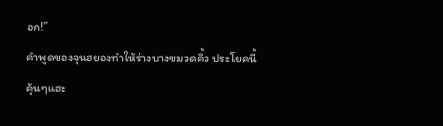อก!”
คำพูดของจุนฮยองทำให้ร่างบางขมวดคิ้ว ประโยคนี้คุ้นๆแฮะ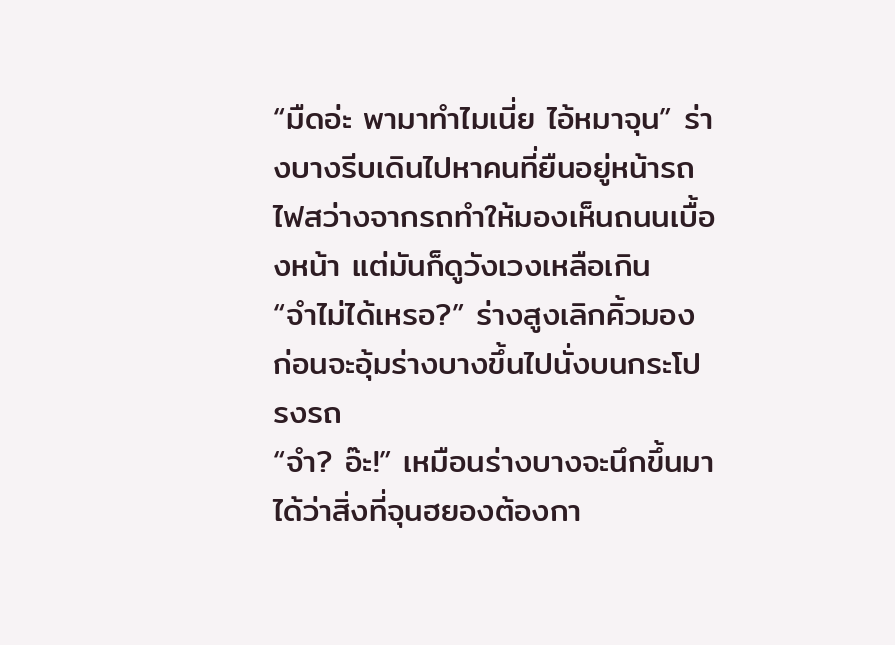“มืดอ่ะ พามาทำไมเนี่ย ไอ้หมาจุน” ร่างบางรีบเดินไปหาคนที่ยืนอยู่หน้ารถ
ไฟสว่างจากรถทำให้มองเห็นถนนเบื้องหน้า แต่มันก็ดูวังเวงเหลือเกิน
“จำไม่ได้เหรอ?” ร่างสูงเลิกคิ้วมอง ก่อนจะอุ้มร่างบางขึ้นไปนั่งบนกระโปรงรถ
“จำ? อ๊ะ!” เหมือนร่างบางจะนึกขึ้นมาได้ว่าสิ่งที่จุนฮยองต้องกา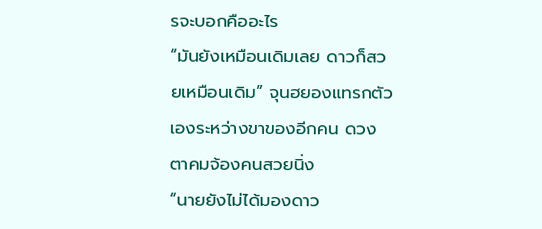รจะบอกคืออะไร
“มันยังเหมือนเดิมเลย ดาวก็สวยเหมือนเดิม” จุนฮยองแทรกตัวเองระหว่างขาของอีกคน ดวงตาคมจ้องคนสวยนิ่ง
“นายยังไม่ได้มองดาว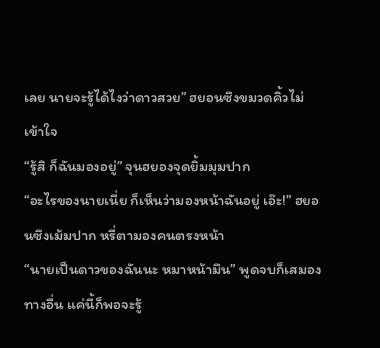เลย นายจะรู้ได้ไงว่าดาวสวย” ฮยอนซึงขมวดคิ้วไม่เข้าใจ
“รู้สิ ก็ฉันมองอยู่” จุนฮยองจุดยิ้มมุมปาก
“อะไรของนายเนี่ย ก็เห็นว่ามองหน้าฉันอยู่ เอ๊ะ!” ฮยอนซึงเม้มปาก หรี่ตามองคนตรงหน้า
“นายเป็นดาวของฉันนะ หมาหน้ามึน” พูดจบก็เสมองทางอื่น แค่นี้ก็พอจะรู้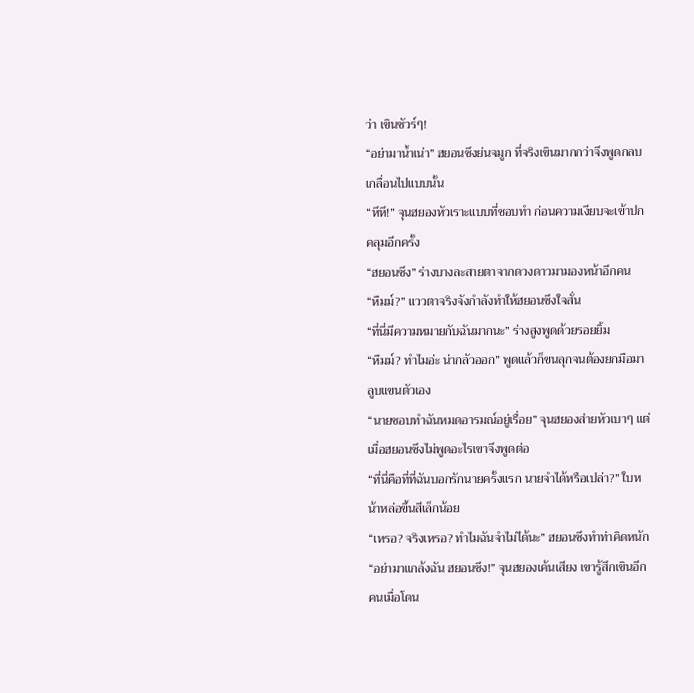ว่า เขินชัวร์ๆ!
“อย่ามาน้ำเน่า” ฮยอนซึงย่นจมูก ที่จริงเขินมากกว่าจึงพูดกลบเกลื่อนไปแบบนั้น
“หึหึ!” จุนฮยองหัวเราะแบบที่ชอบทำ ก่อนความเงียบจะเข้าปกคลุมอีกครั้ง
“ฮยอนซึง” ร่างบางละสายตาจากดวงดาวมามองหน้าอีกคน
“หืมม์?” แววตาจริงจังกำลังทำให้ฮยอนซึงใจสั่น
“ที่นี่มีความหมายกับฉันมากนะ” ร่างสูงพูดด้วยรอยยิ้ม
“หืมม์? ทำไมอ่ะ น่ากลัวออก” พูดแล้วก็ขนลุกจนต้องยกมือมาลูบแขนตัวเอง
“นายชอบทำฉันหมดอารมณ์อยู่เรื่อย” จุนฮยองส่ายหัวเบาๆ แต่เมื่อฮยอนซึงไม่พูดอะไรเขาจึงพูดต่อ
“ที่นี่คือที่ที่ฉันบอกรักนายครั้งแรก นายจำได้หรือเปล่า?” ใบหน้าหล่อขึ้นสีเล็กน้อย
“เหรอ? จริงเหรอ? ทำไมฉันจำไม่ได้นะ” ฮยอนซึงทำท่าคิดหนัก
“อย่ามาแกล้งฉัน ฮยอนซึง!” จุนฮยองเค้นเสียง เขารู้สึกเขินอีกคนเมื่อโดน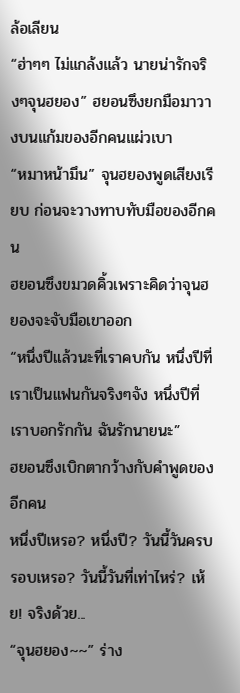ล้อเลียน
“ฮ่าๆๆ ไม่แกล้งแล้ว นายน่ารักจริงๆจุนฮยอง” ฮยอนซึงยกมือมาวางบนแก้มของอีกคนแผ่วเบา
“หมาหน้ามึน” จุนฮยองพูดเสียงเรียบ ก่อนจะวางทาบทับมือของอีกคน
ฮยอนซึงขมวดคิ้วเพราะคิดว่าจุนฮยองจะจับมือเขาออก
“หนึ่งปีแล้วนะที่เราคบกัน หนึ่งปีที่เราเป็นแฟนกันจริงๆจัง หนึ่งปีที่เราบอกรักกัน ฉันรักนายนะ”
ฮยอนซึงเบิกตากว้างกับคำพูดของอีกคน
หนึ่งปีเหรอ? หนึ่งปี? วันนี้วันครบรอบเหรอ? วันนี้วันที่เท่าไหร่? เห้ย! จริงด้วย...
“จุนฮยอง~~” ร่าง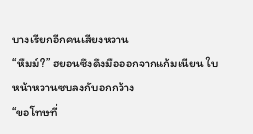บางเรียกอีกคนเสียงหวาน
“หืมม์?” ฮยอนซึงดึงมือออกจากแก้มเนียน ใบหน้าหวานซบลงกับอกกว้าง
“ขอโทษที่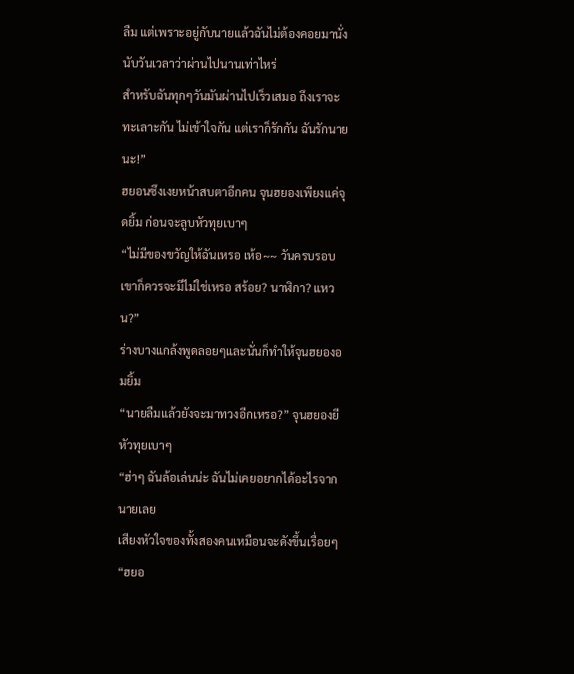ลืม แต่เพราะอยู่กับนายแล้วฉันไม่ต้องคอยมานั่งนับวันเวลาว่าผ่านไปนานเท่าไหร่
สำหรับฉันทุกๆวันมันผ่านไปเร็วเสมอ ถึงเราจะทะเลาะกัน ไม่เข้าใจกัน แต่เราก็รักกัน ฉันรักนายนะ!”
ฮยอนซึงเงยหน้าสบตาอีกคน จุนฮยองเพียงแค่จุดยิ้ม ก่อนจะลูบหัวทุยเบาๆ
“ไม่มีของขวัญให้ฉันเหรอ เห้อ~~ วันครบรอบเขาก็ควรจะมีไม่ใช่เหรอ สร้อย? นาฬิกา? แหวน?”
ร่างบางแกล้งพูดลอยๆและนั่นก็ทำให้จุนฮยองอมยิ้ม
“นายลืมแล้วยังจะมาทวงอีกเหรอ?” จุนฮยองยีหัวทุยเบาๆ
“ฮ่าๆ ฉันล้อเล่นน่ะ ฉันไม่เคยอยากได้อะไรจากนายเลย
เสียงหัวใจของทั้งสองคนเหมือนจะดังขึ้นเรื่อยๆ
“ฮยอ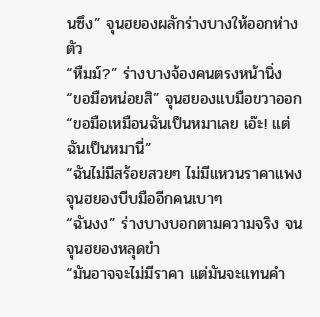นซึง” จุนฮยองผลักร่างบางให้ออกห่างตัว
“หืมม์?” ร่างบางจ้องคนตรงหน้านิ่ง
“ขอมือหน่อยสิ” จุนฮยองแบมือขวาออก
“ขอมือเหมือนฉันเป็นหมาเลย เอ๊ะ! แต่ฉันเป็นหมานี่”
“ฉันไม่มีสร้อยสวยๆ ไม่มีแหวนราคาแพง
จุนฮยองบีบมืออีกคนเบาๆ
“ฉันงง” ร่างบางบอกตามความจริง จนจุนฮยองหลุดขำ
“มันอาจจะไม่มีราคา แต่มันจะแทนคำ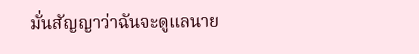มั่นสัญญาว่าฉันจะดูแลนาย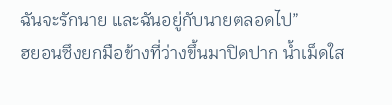ฉันจะรักนาย และฉันอยู่กับนายตลอดไป”
ฮยอนซึงยกมือข้างที่ว่างขึ้นมาปิดปาก น้ำเม็ดใส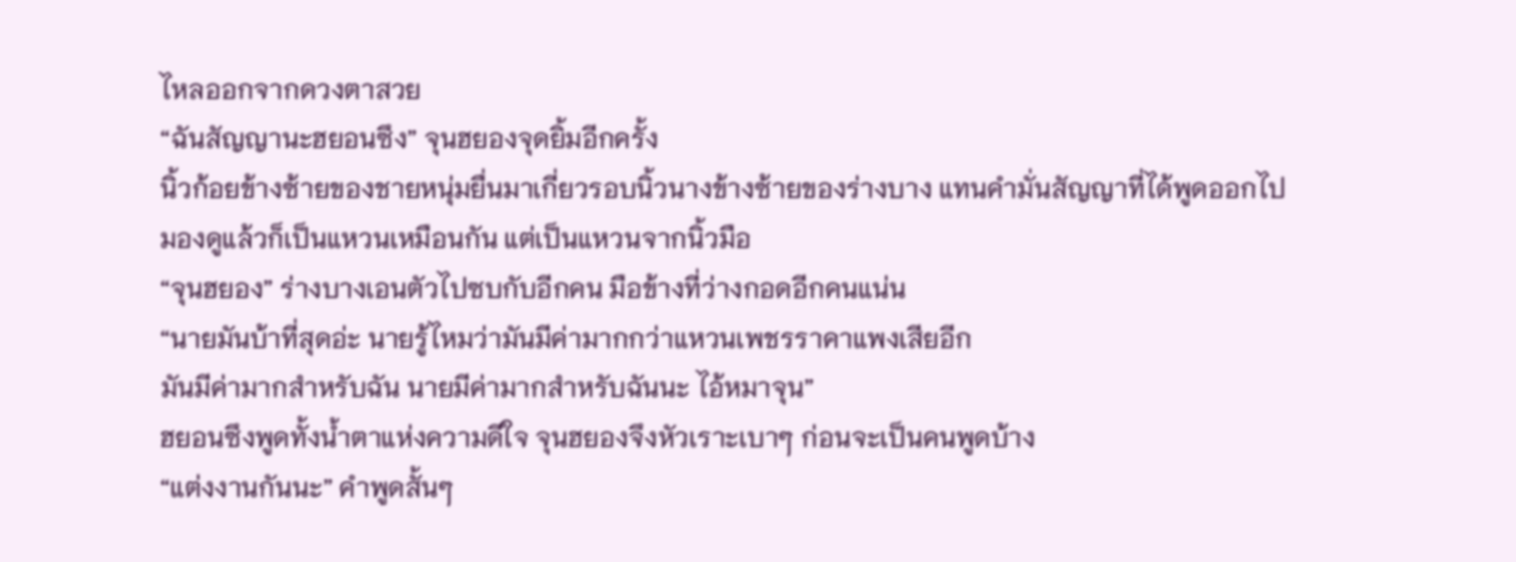ไหลออกจากดวงตาสวย
“ฉันสัญญานะฮยอนซึง” จุนฮยองจุดยิ้มอีกครั้ง
นิ้วก้อยข้างซ้ายของชายหนุ่มยื่นมาเกี่ยวรอบนิ้วนางข้างซ้ายของร่างบาง แทนคำมั่นสัญญาที่ได้พูดออกไป
มองดูแล้วก็เป็นแหวนเหมือนกัน แต่เป็นแหวนจากนิ้วมือ
“จุนฮยอง” ร่างบางเอนตัวไปซบกับอีกคน มือข้างที่ว่างกอดอีกคนแน่น
“นายมันบ้าที่สุดอ่ะ นายรู้ไหมว่ามันมีค่ามากกว่าแหวนเพชรราคาแพงเสียอีก
มันมีค่ามากสำหรับฉัน นายมีค่ามากสำหรับฉันนะ ไอ้หมาจุน”
ฮยอนซึงพูดทั้งน้ำตาแห่งความดีใจ จุนฮยองจึงหัวเราะเบาๆ ก่อนจะเป็นคนพูดบ้าง
“แต่งงานกันนะ” คำพูดสั้นๆ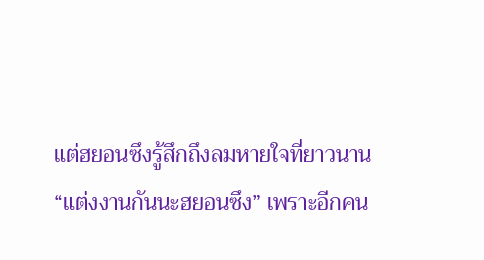แต่ฮยอนซึงรู้สึกถึงลมหายใจที่ยาวนาน
“แต่งงานกันนะฮยอนซึง” เพราะอีกคน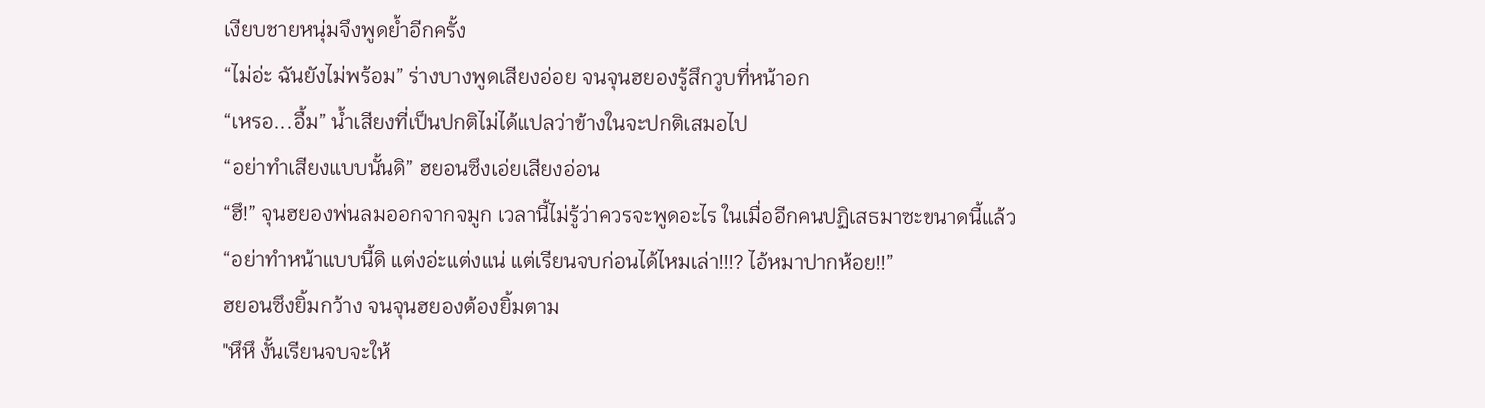เงียบชายหนุ่มจึงพูดย้ำอีกครั้ง
“ไม่อ่ะ ฉันยังไม่พร้อม” ร่างบางพูดเสียงอ่อย จนจุนฮยองรู้สึกวูบที่หน้าอก
“เหรอ...อื้ม” น้ำเสียงที่เป็นปกติไม่ได้แปลว่าข้างในจะปกติเสมอไป
“อย่าทำเสียงแบบนั้นดิ” ฮยอนซึงเอ่ยเสียงอ่อน
“ฮึ!” จุนฮยองพ่นลมออกจากจมูก เวลานี้ไม่รู้ว่าควรจะพูดอะไร ในเมื่ออีกคนปฏิเสธมาซะขนาดนี้แล้ว
“อย่าทำหน้าแบบนี้ดิ แต่งอ่ะแต่งแน่ แต่เรียนจบก่อนได้ไหมเล่า!!!? ไอ้หมาปากห้อย!!”
ฮยอนซึงยิ้มกว้าง จนจุนฮยองต้องยิ้มตาม
"หึหึ งั้นเรียนจบจะให้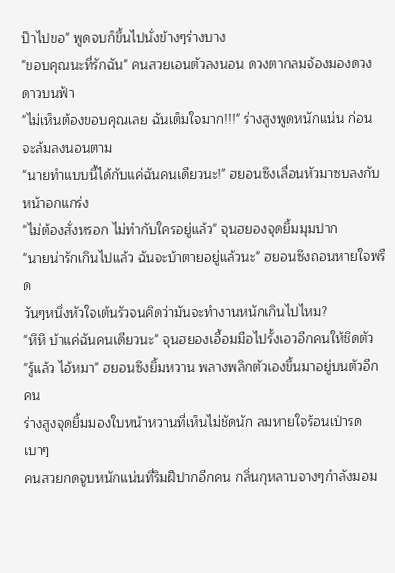ป๊าไปขอ" พูดจบก็ขึ้นไปนั่งข้างๆร่างบาง
"ขอบคุณนะที่รักฉัน" คนสวยเอนตัวลงนอน ดวงตากลมจ้องมองดวงดาวบนฟ้า
"ไม่เห็นต้องขอบคุณเลย ฉันเต็มใจมาก!!!" ร่างสูงพูดหนักแน่น ก่อนจะล้มลงนอนตาม
"นายทำแบบนี้ได้กับแค่ฉันคนเดียวนะ!" ฮยอนซึงเลื่อนหัวมาซบลงกับหน้าอกแกร่ง
"ไม่ต้องสั่งหรอก ไม่ทำกับใครอยู่แล้ว" จุนฮยองจุดยิ้มมุมปาก
"นายน่ารักเกินไปแล้ว ฉันจะบ้าตายอยู่แล้วนะ" ฮยอนซึงถอนหายใจพรืด
วันๆหนึ่งหัวใจเต้นรัวจนคิดว่ามันจะทำงานหนักเกินไปไหม?
"หึหึ บ้าแค่ฉันคนเดียวนะ" จุนฮยองเอื้อมมือไปรั้งเอวอีกคนให้ชิดตัว
"รู้แล้ว ไอ้หมา" ฮยอนซึงยิ้มหวาน พลางพลิกตัวเองขึ้นมาอยู่บนตัวอีกคน
ร่างสูงจุดยิ้มมองใบหน้าหวานที่เห็นไม่ชัดนัก ลมหายใจร้อนเป่ารดเบาๆ
คนสวยกดจูบหนักแน่นที่ริมฝีปากอีกคน กลิ่นกุหลาบจางๆกำลังมอม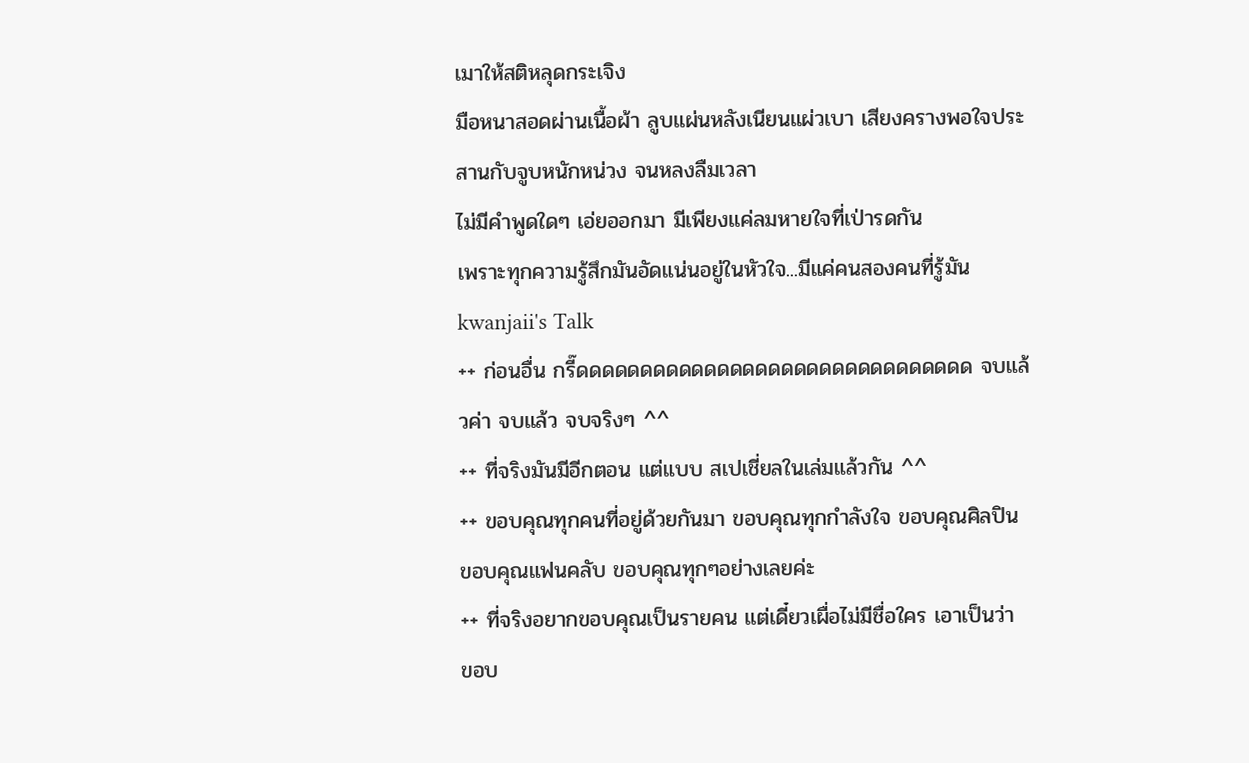เมาให้สติหลุดกระเจิง
มือหนาสอดผ่านเนื้อผ้า ลูบแผ่นหลังเนียนแผ่วเบา เสียงครางพอใจประสานกับจูบหนักหน่วง จนหลงลืมเวลา
ไม่มีคำพูดใดๆ เอ่ยออกมา มีเพียงแค่ลมหายใจที่เป่ารดกัน
เพราะทุกความรู้สึกมันอัดแน่นอยู่ในหัวใจ...มีแค่คนสองคนที่รู้มัน
kwanjaii's Talk
++ ก่อนอื่น กรี๊ดดดดดดดดดดดดดดดดดดดดดดดดดดดดดดด จบแล้วค่า จบแล้ว จบจริงๆ ^^
++ ที่จริงมันมีอีกตอน แต่แบบ สเปเชี่ยลในเล่มแล้วกัน ^^
++ ขอบคุณทุกคนที่อยู่ด้วยกันมา ขอบคุณทุกกำลังใจ ขอบคุณศิลปิน
ขอบคุณแฟนคลับ ขอบคุณทุกๆอย่างเลยค่ะ
++ ที่จริงอยากขอบคุณเป็นรายคน แต่เดี๋ยวเผื่อไม่มีชื่อใคร เอาเป็นว่า ขอบ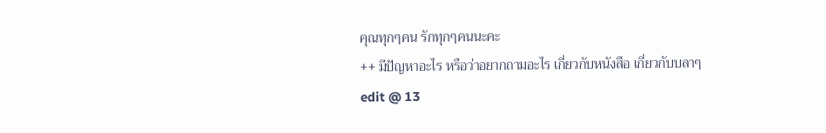คุณทุกๆคน รักทุกๆคนนะคะ
++ มีปัญหาอะไร หรือว่าอยากถามอะไร เกี่ยวกับหนังสือ เกี่ยวกับบลาๆ
edit @ 13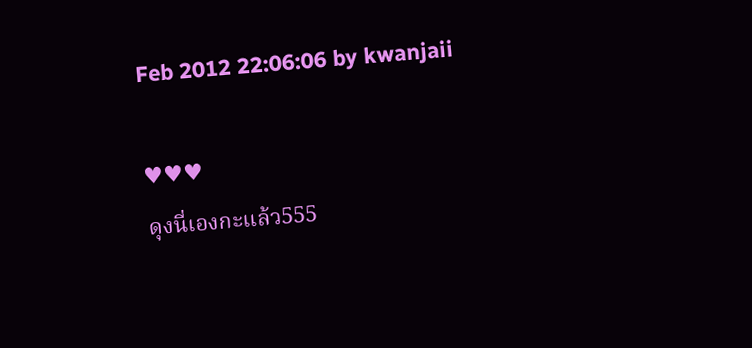Feb 2012 22:06:06 by kwanjaii

♥♥♥
ดุงนี่เองกะแล้ว555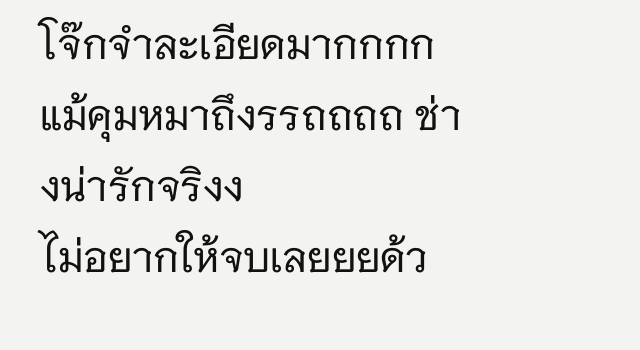โจ๊กจำละเอียดมากกกก
แม้คุมหมาถึงรรถถถถ ช่างน่ารักจริงง
ไม่อยากให้จบเลยยยด้ว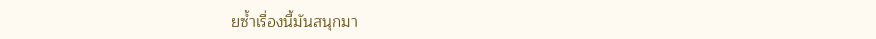ยซ้ำเรื่องนี้มันสนุกมา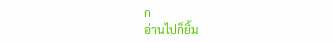ก
อ่านไปก็ยิ้ม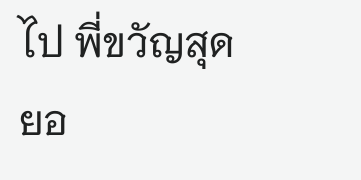ไป พี่ขวัญสุดยอ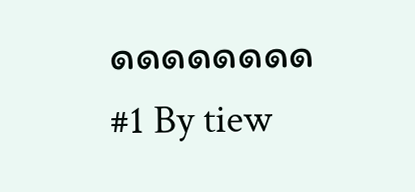ดดดดดดดด
#1 By tiew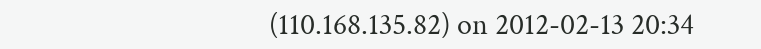(110.168.135.82) on 2012-02-13 20:34